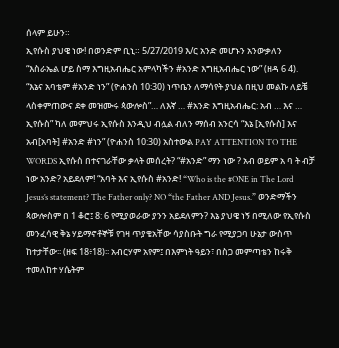ሰላም ይሁን።
ኢየሱስ ያህዌ ነው! በወንድም ቢኒ። 5/27/2019 እ/ር አንድ መሆኑን አንውቃለን “እስራኤል ሆይ ስማ እግዚአብሔር አምላካችን #አንድ እግዚአብሔር ነው” (ዘዳ 6 4). “እኔና አባቴም #አንድ ነን” (ዮሐንስ 10፡30) ነጥቤን ለማሳየት ያህል በዚህ መልኩ ለይቼ ላስቀምጠውና ደቀ መዝሙሩ ጳውሎስ”… ለእኛ … #አንድ እግዚአብሔር: አብ … እና … ኢየሱስ” ካለ መምህሩ ኢየሱስ እንዲህ ብሏል ብለን ማሰብ አንርሳ “እኔ [ኢየሱስ] እና አብ[አባት] #አንድ #ነን” (ዮሐንስ 10:30) አስተውል PAY ATTENTION TO THE WORDS ኢየሱስ በተናገራቸው ቃላት መሰረት? “#አንድ” ማን ነው ? አብ ወይም አ ባ ት ብቻ ነው አንድ? አይደለም! “አባት እና ኢየሱስ #አንድ! “Who is the #ONE in The Lord Jesus’s statement? The Father only? NO “the Father AND Jesus.” ወንድማችን ጳውሎስም በ 1 ቆሮ፤ 8: 6 የሚያወራው ያንን አይደለምን? እኔ ያህዌ ነኝ በሚለው የኢየሱስ መንፈሳዊ ቅኔ ሃይማኖቶኞቹ የገዛ ጥያቄአቸው ሳያስቡት ግራ የሚያጋባ ሁኔታ ውስጥ ከተታቸው፡፡ (ዘፍ 18፥18)፡፡ አብርሃም አየም፤ በእምነት ዓይን፣ በስጋ መምጣቴን ከሩቅ ተመለከተ ሃሴትም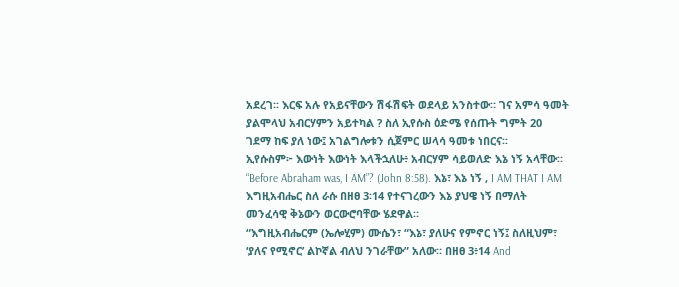አደረገ፡፡ እርፍ አሉ የአይናቸውን ሽፋሽፍት ወደላይ አንስተው። ገና አምሳ ዓመት ያልሞላህ አብርሃምን አይተካል ? ስለ ኢየሱስ ዕድሜ የሰጡት ግምት 20 ገደማ ከፍ ያለ ነው፤ አገልግሎቱን ሲጀምር ሠላሳ ዓመቱ ነበርና፡፡
ኢየሱስም፦ እውነት እውነት እላችኋለሁ፥ አብርሃም ሳይወለድ እኔ ነኝ አላቸው። “Before Abraham was, I AM”? (John 8:58). እኔ፣ እኔ ነኝ , I AM THAT I AM እግዚአብሔር ስለ ራሱ በዘፀ 3፡14 የተናገረውን እኔ ያህዌ ነኝ በማለት መንፈሳዊ ቅኔውን ወርውሮባቸው ሄደዋል።
“እግዚአብሔርም (ኤሎሂም) ሙሴን፣ “እኔ፣ ያለሁና የምኖር ነኝ፤ ስለዚህም፣ ‘ያለና የሚኖር’ ልኮኛል ብለህ ንገራቸው” አለው። በዘፀ 3፥14 And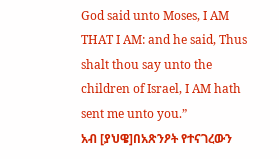God said unto Moses, I AM THAT I AM: and he said, Thus shalt thou say unto the children of Israel, I AM hath sent me unto you.”
አብ [ያህዌ]በአጽንዖት የተናገረውን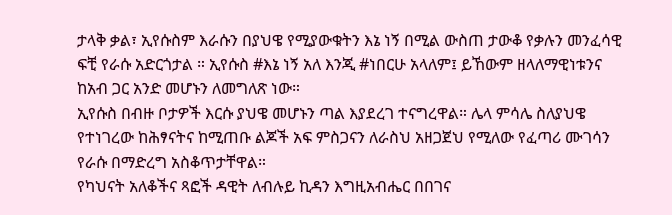ታላቅ ቃል፣ ኢየሱስም እራሱን በያህዌ የሚያውቁትን እኔ ነኝ በሚል ውስጠ ታውቆ የቃሉን መንፈሳዊ ፍቺ የራሱ አድርጎታል ። ኢየሱስ #እኔ ነኝ አለ እንጂ #ነበርሁ አላለም፤ ይኸውም ዘላለማዊነቱንና ከአብ ጋር አንድ መሆኑን ለመግለጽ ነው።
ኢየሱስ በብዙ ቦታዎች እርሱ ያህዌ መሆኑን ጣል እያደረገ ተናግረዋል። ሌላ ምሳሌ ስለያህዌ የተነገረው ከሕፃናትና ከሚጠቡ ልጆች አፍ ምስጋናን ለራስህ አዘጋጀህ የሚለው የፈጣሪ ሙገሳን የራሱ በማድረግ አስቆጥታቸዋል።
የካህናት አለቆችና ጻፎች ዳዊት ለብሉይ ኪዳን እግዚአብሔር በበገና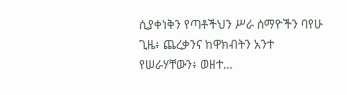ሲያቀነቅን የጣቶችህን ሥራ ሰማዮችን ባየሁ ጊዜ፥ ጨረቃንና ከዋክብትን አንተ የሠራሃቸውን፥ ወዘተ…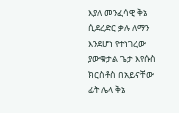እያለ መንፈሳዊ ቅኔ ሲደረድር ቃሉ ለማን እንደሆነ የተነገረው ያውቁታል ጌታ እየሱስ ክርስቶስ በአይናቸው ፊት ሌላ ቅኔ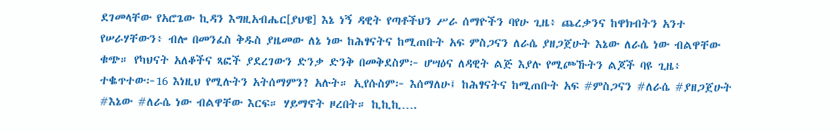ደገመላቸው የአሮጌው ኪዳን እግዚአብሔር[ያህዌ] እኔ ነኝ ዳዊት የጣቶችህን ሥራ ሰማዮችን ባየሁ ጊዜ፥ ጨረቃንና ከዋክብትን አንተ የሠራሃቸውን፥ ብሎ በመንፈስ ቅዱስ ያዜመው ለኔ ነው ከሕፃናትና ከሚጠቡት አፍ ምስጋናን ለራሴ ያዘጋጀሁት እኔው ለራሴ ነው ብልዋቸው ቁጭ። የካህናት አለቆችና ጻፎች ያደረገውን ድንቃ ድንቅ በመቅደስም፦ ሆሣዕና ለዳዊት ልጅ እያሉ የሚጮኹትን ልጆች ባዩ ጊዜ፥ ተቈጥተው፦16 እነዚህ የሚሉትን አትሰማምን? አሉት። ኢየሱስም፦ እሰማለሁ፤ ከሕፃናትና ከሚጠቡት አፍ #ምስጋናን #ለራሴ #ያዘጋጀሁት #እኔው #ለራሴ ነው ብልዋቸው እርፍ። ሃይማኖት ዞረበት። ኪኪኪ….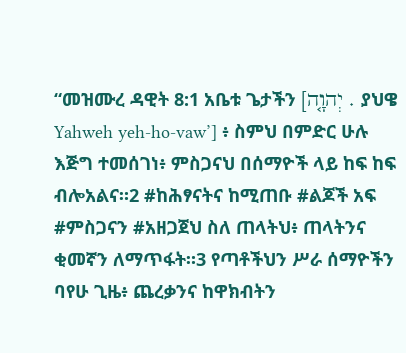“መዝሙረ ዳዊት 8:1 አቤቱ ጌታችን [יְהוָ֤ה . ያህዌ Yahweh yeh-ho-vaw’] ፥ ስምህ በምድር ሁሉ እጅግ ተመሰገነ፥ ምስጋናህ በሰማዮች ላይ ከፍ ከፍ ብሎአልና።2 #ከሕፃናትና ከሚጠቡ #ልጆች አፍ #ምስጋናን #አዘጋጀህ ስለ ጠላትህ፥ ጠላትንና ቂመኛን ለማጥፋት።3 የጣቶችህን ሥራ ሰማዮችን ባየሁ ጊዜ፥ ጨረቃንና ከዋክብትን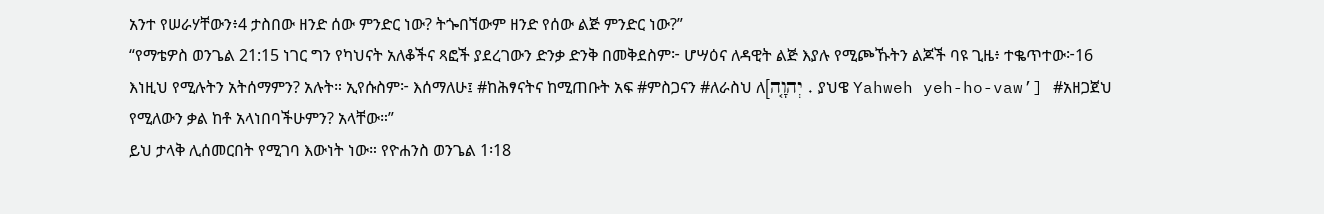አንተ የሠራሃቸውን፥4 ታስበው ዘንድ ሰው ምንድር ነው? ትጐበኘውም ዘንድ የሰው ልጅ ምንድር ነው?”
“የማቴዎስ ወንጌል 21:15 ነገር ግን የካህናት አለቆችና ጻፎች ያደረገውን ድንቃ ድንቅ በመቅደስም፦ ሆሣዕና ለዳዊት ልጅ እያሉ የሚጮኹትን ልጆች ባዩ ጊዜ፥ ተቈጥተው፦16 እነዚህ የሚሉትን አትሰማምን? አሉት። ኢየሱስም፦ እሰማለሁ፤ #ከሕፃናትና ከሚጠቡት አፍ #ምስጋናን #ለራስህ ለ[יְהוָ֤ה . ያህዌ Yahweh yeh-ho-vaw’] #አዘጋጀህ የሚለውን ቃል ከቶ አላነበባችሁምን? አላቸው።”
ይህ ታላቅ ሊሰመርበት የሚገባ እውነት ነው። የዮሐንስ ወንጌል 1፡18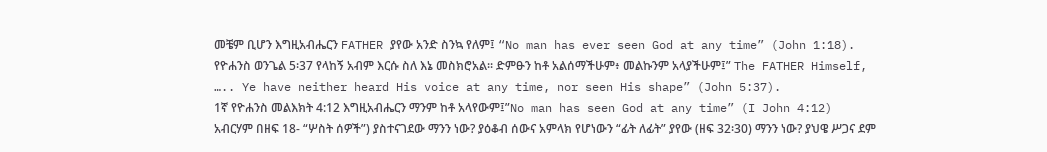መቼም ቢሆን እግዚአብሔርን FATHER ያየው አንድ ስንኳ የለም፤ “No man has ever seen God at any time” (John 1:18).
የዮሐንስ ወንጌል 5፡37 የላከኝ አብም እርሱ ስለ እኔ መስክሮአል፡፡ ድምፁን ከቶ አልሰማችሁም፥ መልኩንም አላያችሁም፤” The FATHER Himself, ….. Ye have neither heard His voice at any time, nor seen His shape” (John 5:37).
1ኛ የዮሐንስ መልእክት 4:12 እግዚአብሔርን ማንም ከቶ አላየውም፤”No man has seen God at any time” (I John 4:12)
አብርሃም በዘፍ 18- “ሦስት ሰዎች”) ያስተናገደው ማንን ነው? ያዕቆብ ሰውና አምላክ የሆነውን “ፊት ለፊት” ያየው (ዘፍ 32፡30) ማንን ነው? ያህዌ ሥጋና ደም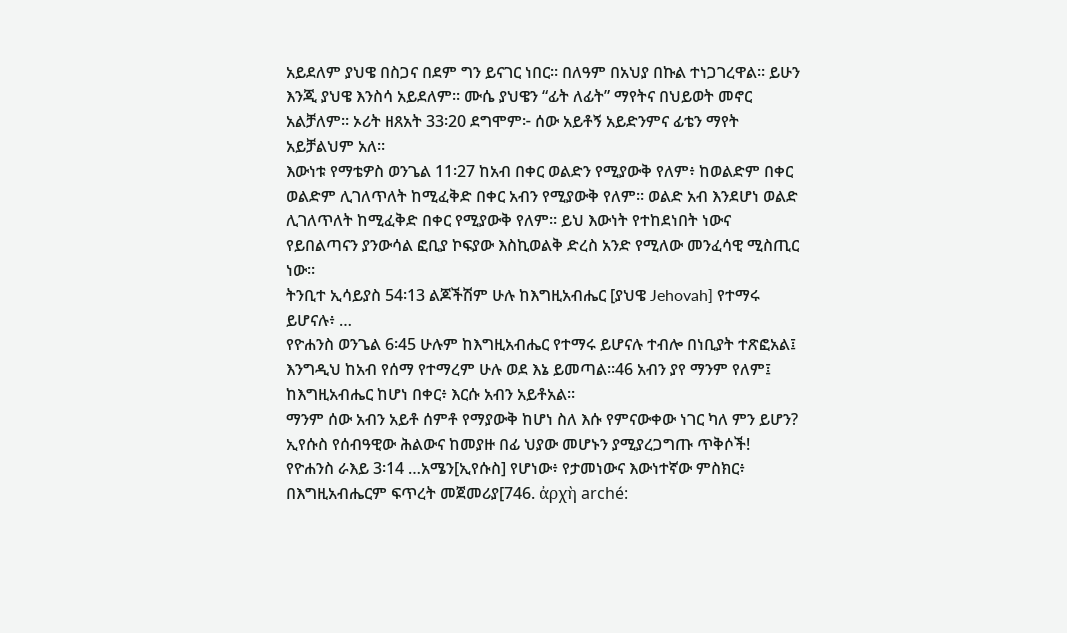አይደለም ያህዌ በስጋና በደም ግን ይናገር ነበር። በለዓም በአህያ በኩል ተነጋገረዋል። ይሁን እንጂ ያህዌ እንስሳ አይደለም። ሙሴ ያህዌን “ፊት ለፊት” ማየትና በህይወት መኖር አልቻለም። ኦሪት ዘጸአት 33፡20 ደግሞም፦ ሰው አይቶኝ አይድንምና ፊቴን ማየት አይቻልህም አለ።
እውነቱ የማቴዎስ ወንጌል 11፡27 ከአብ በቀር ወልድን የሚያውቅ የለም፥ ከወልድም በቀር ወልድም ሊገለጥለት ከሚፈቅድ በቀር አብን የሚያውቅ የለም። ወልድ አብ እንደሆነ ወልድ ሊገለጥለት ከሚፈቅድ በቀር የሚያውቅ የለም። ይህ እውነት የተከደነበት ነውና የይበልጣናን ያንውሳል ፎቢያ ኮፍያው እስኪወልቅ ድረስ አንድ የሚለው መንፈሳዊ ሚስጢር ነው።
ትንቢተ ኢሳይያስ 54፡13 ልጆችሽም ሁሉ ከእግዚአብሔር [ያህዌ Jehovah] የተማሩ ይሆናሉ፥ …
የዮሐንስ ወንጌል 6፡45 ሁሉም ከእግዚአብሔር የተማሩ ይሆናሉ ተብሎ በነቢያት ተጽፎአል፤ እንግዲህ ከአብ የሰማ የተማረም ሁሉ ወደ እኔ ይመጣል።46 አብን ያየ ማንም የለም፤ ከእግዚአብሔር ከሆነ በቀር፥ እርሱ አብን አይቶአል።
ማንም ሰው አብን አይቶ ሰምቶ የማያውቅ ከሆነ ስለ እሱ የምናውቀው ነገር ካለ ምን ይሆን?
ኢየሱስ የሰብዓዊው ሕልውና ከመያዙ በፊ ህያው መሆኑን ያሚያረጋግጡ ጥቅሶች!
የዮሐንስ ራእይ 3፡14 …አሜን[ኢየሱስ] የሆነው፥ የታመነውና እውነተኛው ምስክር፥ በእግዚአብሔርም ፍጥረት መጀመሪያ[746. ἀρχὴ arché: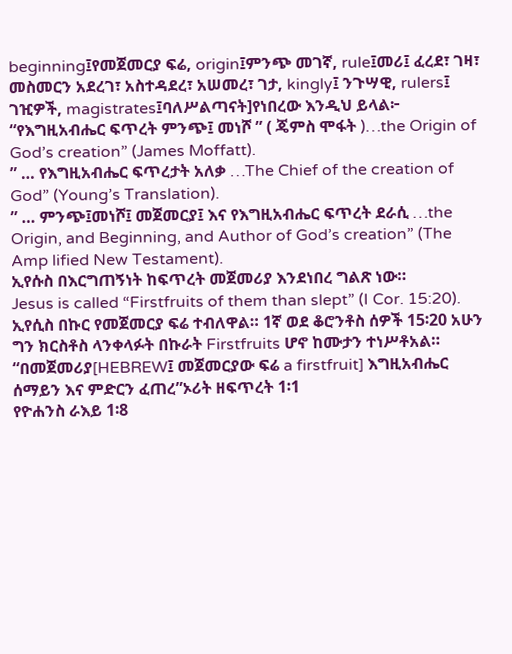beginning፤የመጀመርያ ፍሬ, origin፤ምንጭ መገኛ, rule፤መሪ፤ ፈረደ፣ ገዛ፣ መስመርን አደረገ፣ አስተዳደረ፣ አሠመረ፣ ገታ, kingly፤ ንጉሣዊ, rulers፤ ገዢዎች, magistrates፤ባለሥልጣናት]የነበረው እንዲህ ይላል፦
“የእግዚአብሔር ፍጥረት ምንጭ፤ መነሾ ” ( ጄምስ ሞፋት )…the Origin of God’s creation” (James Moffatt).
” … የእግዚአብሔር ፍጥረታት አለቃ …The Chief of the creation of God” (Young’s Translation).
” … ምንጭ፤መነሾ፤ መጀመርያ፤ እና የእግዚአብሔር ፍጥረት ደራሲ …the Origin, and Beginning, and Author of God’s creation” (The Amp lified New Testament).
ኢየሱስ በእርግጠኝነት ከፍጥረት መጀመሪያ እንደነበረ ግልጽ ነው።
Jesus is called “Firstfruits of them than slept” (I Cor. 15:20).
ኢየሲስ በኩር የመጀመርያ ፍሬ ተብለዋል። 1ኛ ወደ ቆሮንቶስ ሰዎች 15፡20 አሁን ግን ክርስቶስ ላንቀላፉት በኩራት Firstfruits ሆኖ ከሙታን ተነሥቶአል።
“በመጀመሪያ[HEBREW፤ መጀመርያው ፍሬ a firstfruit] እግዚአብሔር ሰማይን እና ምድርን ፈጠረ”ኦሪት ዘፍጥረት 1፡1
የዮሐንስ ራእይ 1፡8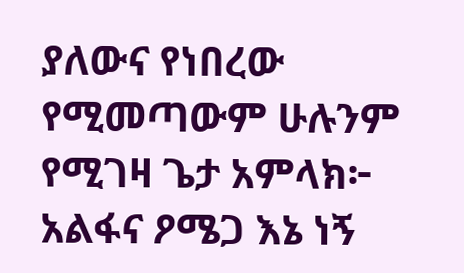ያለውና የነበረው የሚመጣውም ሁሉንም የሚገዛ ጌታ አምላክ፦ አልፋና ዖሜጋ እኔ ነኝ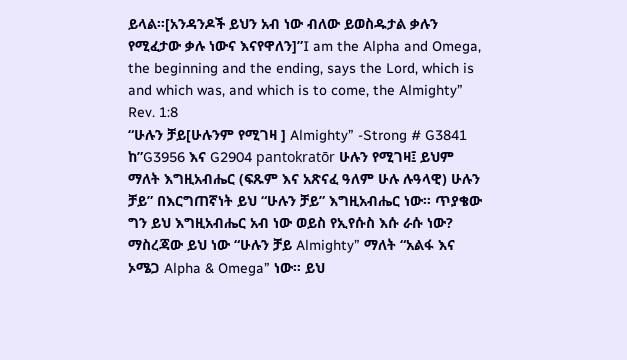ይላል።[አንዳንዶች ይህን አብ ነው ብለው ይወስዱታል ቃሉን የሚፈታው ቃሉ ነውና እናየዋለን]”I am the Alpha and Omega, the beginning and the ending, says the Lord, which is and which was, and which is to come, the Almighty” Rev. 1:8
“ሁሉን ቻይ[ሁሉንም የሚገዛ ] Almighty” -Strong # G3841 ከ”G3956 እና G2904 pantokratōr ሁሉን የሚገዛ፤ ይህም ማለት እግዚአብሔር (ፍጹም እና አጽናፈ ዓለም ሁሉ ሉዓላዊ) ሁሉን ቻይ” በእርግጠኛነት ይህ “ሁሉን ቻይ” እግዚአብሔር ነው። ጥያቄው ግን ይህ እግዚአብሔር አብ ነው ወይስ የኢየሱስ እሱ ራሱ ነው?
ማስረጃው ይህ ነው “ሁሉን ቻይ Almighty” ማለት “አልፋ እና ኦሜጋ Alpha & Omega” ነው። ይህ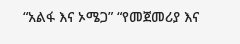“አልፋ እና ኦሜጋ” “የመጀመሪያ እና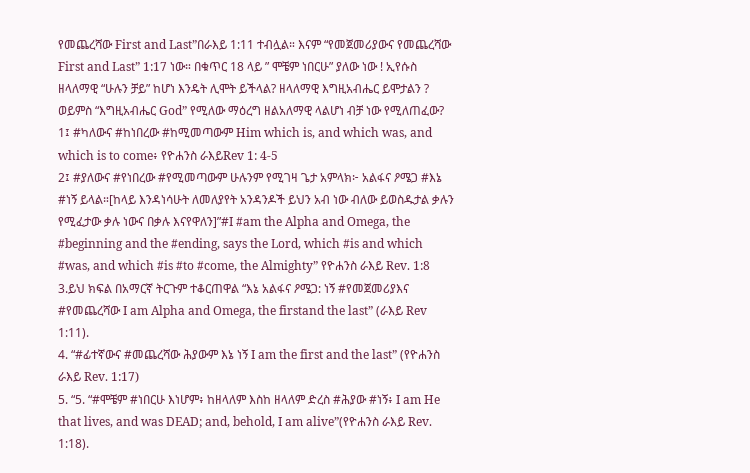የመጨረሻው First and Last”በራእይ 1:11 ተብሏል። እናም “የመጀመሪያውና የመጨረሻው First and Last” 1:17 ነው። በቁጥር 18 ላይ ” ሞቼም ነበርሁ” ያለው ነው ! ኢየሱስ ዘላለማዊ “ሁሉን ቻይ” ከሆነ እንዴት ሊሞት ይችላል? ዘላለማዊ እግዚአብሔር ይሞታልን ?
ወይምስ “እግዚአብሔር God” የሚለው ማዕረግ ዘልአለማዊ ላልሆነ ብቻ ነው የሚለጠፈው?
1፤ #ካለውና #ከነበረው #ከሚመጣውም Him which is, and which was, and which is to come፥ የዮሐንስ ራእይRev 1: 4-5
2፤ #ያለውና #የነበረው #የሚመጣውም ሁሉንም የሚገዛ ጌታ አምላክ፦ አልፋና ዖሜጋ #እኔ #ነኝ ይላል።[ከላይ እንዳነሳሁት ለመለያየት አንዳንዶች ይህን አብ ነው ብለው ይወስዱታል ቃሉን የሚፈታው ቃሉ ነውና በቃሉ እናየዋለን]”#I #am the Alpha and Omega, the #beginning and the #ending, says the Lord, which #is and which #was, and which #is #to #come, the Almighty” የዮሐንስ ራእይ Rev. 1:8
3.ይህ ክፍል በአማርኛ ትርጉም ተቆርጠዋል “እኔ አልፋና ዖሜጋ: ነኝ #የመጀመሪያእና #የመጨረሻው I am Alpha and Omega, the firstand the last” (ራእይ Rev 1:11).
4. “#ፊተኛውና #መጨረሻው ሕያውም እኔ ነኝ I am the first and the last” (የዮሐንስ ራእይ Rev. 1:17)
5. “5. “#ሞቼም #ነበርሁ እነሆም፥ ከዘላለም እስከ ዘላለም ድረስ #ሕያው #ነኝ፥ I am He that lives, and was DEAD; and, behold, I am alive”(የዮሐንስ ራእይ Rev. 1:18).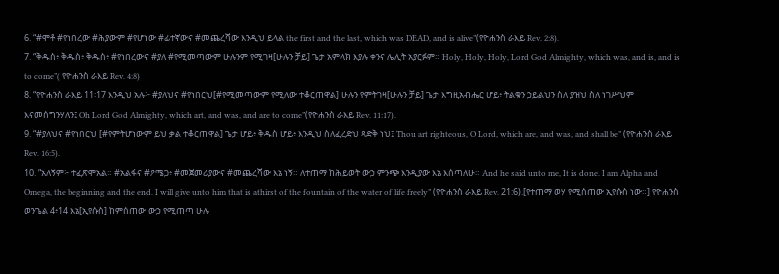6. “#ሞቶ #የነበረው #ሕያውም #የሆነው #ፊተኛውና #መጨረሻው እንዲህ ይላል the first and the last, which was DEAD, and is alive”(የዮሐንስ ራእይ Rev. 2:8).
7. “ቅዱስ፥ ቅዱስ፥ ቅዱስ፥ #የነበረውና #ያለ #የሚመጣውም ሁሉንም የሚገዛ[ሁሉን ቻይ] ጌታ አምላክ እያሉ ቀንና ሌሊት አያርፉም። Holy, Holy, Holy, Lord God Almighty, which was, and is, and is to come”( የዮሐንስ ራእይ Rev. 4:8)
8. “የዮሐንስ ራእይ 11፡17 እንዲህ አሉ፦ #ያለህና #የነበርህ[#የሚመጣውም የሚለው ተቆርጠዋል] ሁሉን የምትገዛ[ሁሉን ቻይ] ጌታ እግዚአብሔር ሆይ፥ ትልቁን ኃይልህን ስለ ያዝህ ስለ ነገሥህም እናመሰግንሃለን፤ Oh Lord God Almighty, which art, and was, and are to come”(የዮሐንስ ራእይ Rev. 11:17).
9. “#ያለህና #የነበርህ [#የምትሆነውም ይህ ቃል ተቆርጠዋል] ጌታ ሆይ፥ ቅዱስ ሆይ፥ እንዲህ ስለፈረድህ ጻድቅ ነህ፤ Thou art righteous, O Lord, which are, and was, and shall be” (የዮሐንስ ራእይ Rev. 16:5).
10. “አለኝም፦ ተፈጽሞአል። #አልፋና #ዖሜጋ፥ #መጀመሪያውና #መጨረሻው እኔ ነኝ። ለተጠማ ከሕይወት ውኃ ምንጭ እንዲያው እኔ እሰጣለሁ። And he said unto me, It is done. I am Alpha and Omega, the beginning and the end. I will give unto him that is athirst of the fountain of the water of life freely” (የዮሐንስ ራእይ Rev. 21:6).[የተጠማ ወሃ የሚሰጠው ኢየሱስ ነው።] የዮሐንስ ወንጌል 4፥14 እኔ[ኢየሱስ] ከምሰጠው ውኃ የሚጠጣ ሁሉ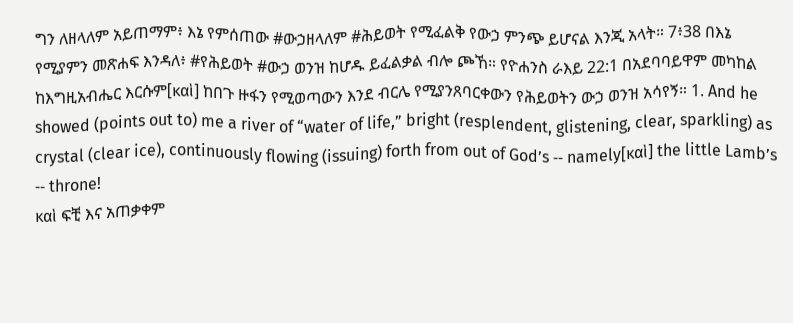ግን ለዘላለም አይጠማም፥ እኔ የምሰጠው #ውኃዘላለም #ሕይወት የሚፈልቅ የውኃ ምንጭ ይሆናል እንጂ አላት። 7፥38 በእኔ የሚያምን መጽሐፍ እንዳለ፥ #የሕይወት #ውኃ ወንዝ ከሆዱ ይፈልቃል ብሎ ጮኸ። የዮሐንስ ራእይ 22:1 በአደባባይዋም መካከል ከእግዚአብሔር እርሱም[καὶ] ከበጉ ዙፋን የሚወጣውን እንደ ብርሌ የሚያንጸባርቀውን የሕይወትን ውኃ ወንዝ አሳየኝ። 1. And he showed (points out to) me a river of “water of life,” bright (resplendent, glistening, clear, sparkling) as crystal (clear ice), continuously flowing (issuing) forth from out of God’s ‑‑ namely[καὶ] the little Lamb’s ‑‑ throne!
καὶ ፍቺ እና አጠቃቀም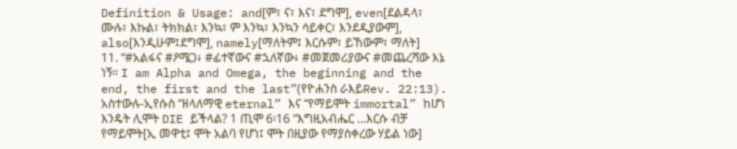Definition & Usage: and[ም፣ ና፣ እና፣ ደግሞ], even[ደልዳላ፣ ሙሉ፣ እኩል፣ ትክክል፣ እንኳ፣ ም እንኳ፣ እንኳን ሳይቀር፣ እንደዲያውም], also[እንዲሁም፤ደግሞ], namely[ማለትም፤ እርሱም፣ ይኸውም፣ ማለት]
11. “#አልፋና #ዖሜጋ፥ #ፊተኛውና #ኋለኛው፥ #መጀመሪያውና #መጨረሻው እኔ ነኝ። I am Alpha and Omega, the beginning and the end, the first and the last”(የዮሐንስ ራእይRev. 22:13).
አስተውሉ-ኢየሱስ “ዘላለማዊ eternal” እና “የማይሞት immortal” ከሆነ እንዴት ሊሞት DIE ይችላል? 1 ጢሞ 6፡16 “እግዚአብሔር …እርሱ ብቻ የማይሞት[ኢ መዋቲ፤ ሞት አልባ የሆነ፤ ሞት በዚያው የማያስቀረው ሃይል ነው]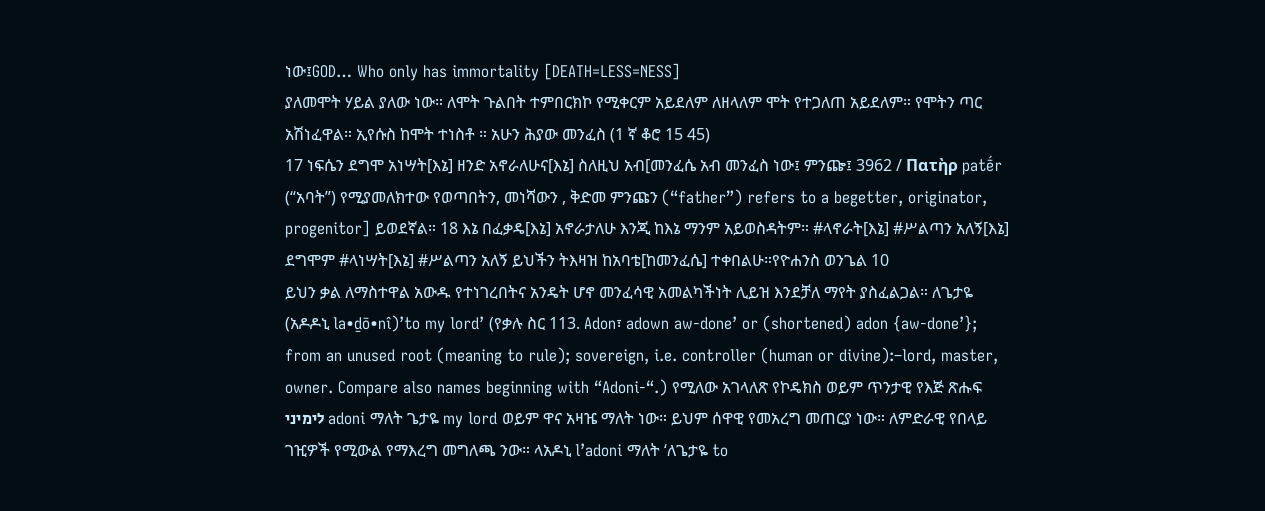ነው፤GOD… Who only has immortality [DEATH=LESS=NESS]
ያለመሞት ሃይል ያለው ነው። ለሞት ጉልበት ተምበርክኮ የሚቀርም አይደለም ለዘላለም ሞት የተጋለጠ አይደለም። የሞትን ጣር አሽነፈዋል። ኢየሱስ ከሞት ተነስቶ ። አሁን ሕያው መንፈስ (1 ኛ ቆሮ 15 45)
17 ነፍሴን ደግሞ አነሣት[እኔ] ዘንድ አኖራለሁና[እኔ] ስለዚህ አብ[መንፈሴ አብ መንፈስ ነው፤ ምንጬ፤ 3962 / Πατὴρ patḗr (“አባት”) የሚያመለክተው የወጣበትን, መነሻውን , ቅድመ ምንጩን (“father”) refers to a begetter, originator, progenitor] ይወደኛል። 18 እኔ በፈቃዴ[እኔ] አኖራታለሁ እንጂ ከእኔ ማንም አይወስዳትም። #ላኖራት[እኔ] #ሥልጣን አለኝ[እኔ] ደግሞም #ላነሣት[እኔ] #ሥልጣን አለኝ ይህችን ትእዛዝ ከአባቴ[ከመንፈሴ] ተቀበልሁ።የዮሐንስ ወንጌል 10
ይህን ቃል ለማስተዋል አውዱ የተነገረበትና አንዴት ሆኖ መንፈሳዊ አመልካችነት ሊይዝ እንደቻለ ማየት ያስፈልጋል። ለጌታዬ (አዶዶኒ la•ḏō•nî)’to my lord’ (የቃሉ ስር 113. Adon፣ adown aw-done’ or (shortened) adon {aw-done’}; from an unused root (meaning to rule); sovereign, i.e. controller (human or divine):–lord, master, owner. Compare also names beginning with “Adoni-“.) የሚለው አገላለጽ የኮዴክስ ወይም ጥንታዊ የእጅ ጽሑፍ לימיני adoni ማለት ጌታዬ my lord ወይም ዋና አዛዤ ማለት ነው። ይህም ሰዋዊ የመአረግ መጠርያ ነው። ለምድራዊ የበላይ ገዢዎች የሚውል የማእረግ መግለጫ ንው። ላአዶኒ l’adoni ማለት ‘ለጌታዬ to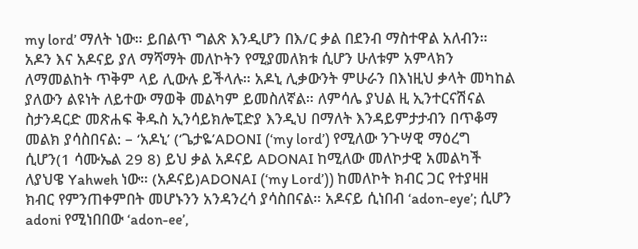my lord’ ማለት ነው። ይበልጥ ግልጽ እንዲሆን በእ/ር ቃል በደንብ ማስተዋል አለብን። አዶን እና አዶናይ ያለ ማሻማት መለኮትን የሚያመለክቱ ሲሆን ሁለቱም አምላክን ለማመልከት ጥቅም ላይ ሊውሉ ይችላሉ። አዶኒ ሊቃውንት ምሁራን በእነዚህ ቃላት መካከል ያለውን ልዩነት ለይተው ማወቅ መልካም ይመስለኛል። ለምሳሌ ያህል ዚ ኢንተርናሽናል ስታንዳርድ መጽሐፍ ቅዱስ ኢንሳይክሎፒድያ እንዲህ በማለት እንዳይምታታብን በጥቆማ መልክ ያሳስበናል: – ‘አዶኒ’ (‘ጌታዬ’ADONI (‘my lord’) የሚለው ንጉሣዊ ማዕረግ ሲሆን(1 ሳሙኤል 29 8) ይህ ቃል አዶናይ ADONAI ከሚለው መለኮታዊ አመልካች ለያህዌ Yahweh ነው። (አዶናይ)ADONAI (‘my Lord’)) ከመለኮት ክብር ጋር የተያዛዘ ክብር የምንጠቀምበት መሆኑንን አንዳንረሳ ያሳስበናል። አዶናይ ሲነበብ ‘adon-eye’; ሲሆን adoni የሚነበበው ‘adon-ee’,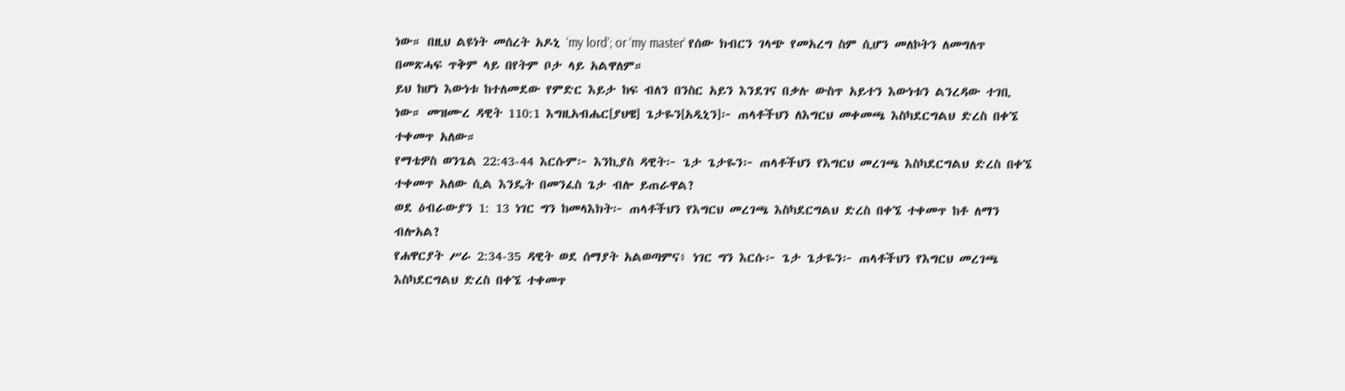ነው። በዚህ ልዩነት መሰረት አዶኒ ‘my lord’; or ‘my master’ የሰው ክብርን ገላጭ የመአረግ ስም ሲሆን መለኮትን ለመግለጥ በመጽሓፍ ጥቅም ላይ በየትም ቦታ ላይ አልዋለም።
ይህ ከሆነ እውነቱ ከተለመደው የምድር እይታ ከፍ ብለን በንስር አይን እንደገና በቃሉ ውስጥ አይተን እውነቱን ልንረዳው ተገቢ ነው። መዝሙረ ዳዊት 110:1 እግዚአብሔር[ያህዌ] ጌታዬን[አዲኒን]፦ ጠላቶችህን ለእግርህ መቀመጫ እስካደርግልህ ድረስ በቀኜ ተቀመጥ አለው።
የማቴዎስ ወንጌል 22:43-44 እርሱም፦ እንኪያስ ዳዊት፦ ጌታ ጌታዬን፦ ጠላቶችህን የእግርህ መረገጫ እስካደርግልህ ድረስ በቀኜ ተቀመጥ አለው ሲል እንዴት በመንፈስ ጌታ ብሎ ይጠራዋል?
ወደ ዕብራውያን 1: 13 ነገር ግን ከመላእክት፦ ጠላቶችህን የእግርህ መረገጫ እስካደርግልህ ድረስ በቀኜ ተቀመጥ ከቶ ለማን ብሎአል?
የሐዋርያት ሥራ 2:34-35 ዳዊት ወደ ሰማያት አልወጣምና፥ ነገር ግን እርሱ፦ ጌታ ጌታዬን፦ ጠላቶችህን የእግርህ መረገጫ እስካደርግልህ ድረስ በቀኜ ተቀመጥ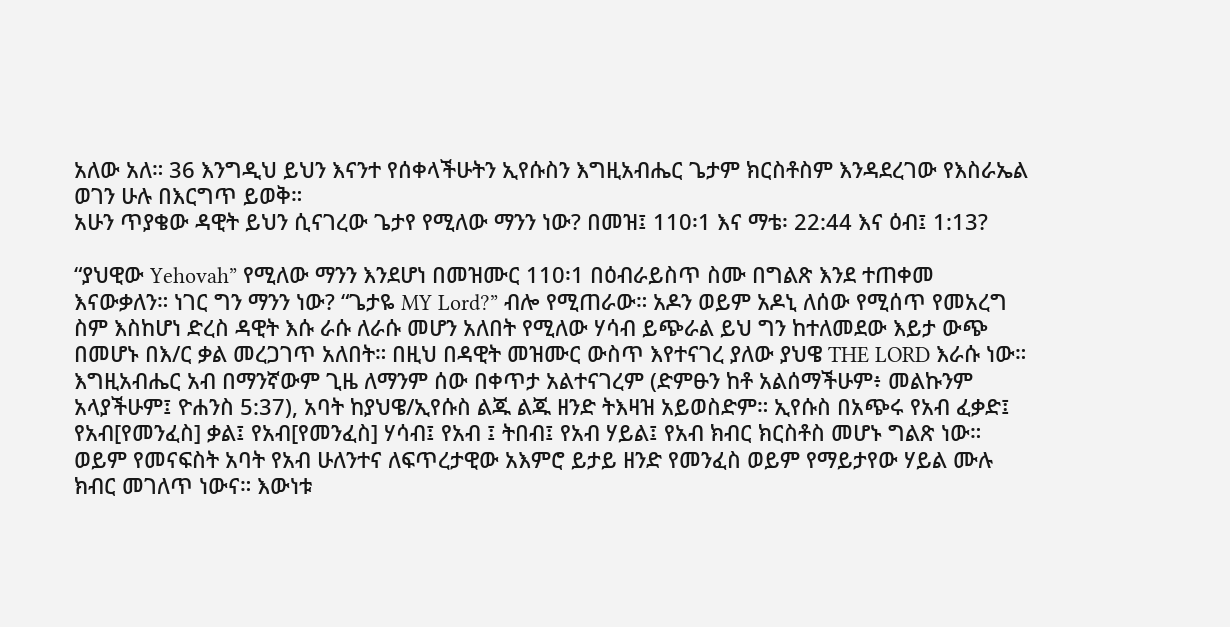አለው አለ። 36 እንግዲህ ይህን እናንተ የሰቀላችሁትን ኢየሱስን እግዚአብሔር ጌታም ክርስቶስም እንዳደረገው የእስራኤል ወገን ሁሉ በእርግጥ ይወቅ።
አሁን ጥያቄው ዳዊት ይህን ሲናገረው ጌታየ የሚለው ማንን ነው? በመዝ፤ 110፡1 እና ማቴ፡ 22:44 እና ዕብ፤ 1:13?

“ያህዊው Yehovah” የሚለው ማንን እንደሆነ በመዝሙር 110፡1 በዕብራይስጥ ስሙ በግልጽ እንደ ተጠቀመ እናውቃለን። ነገር ግን ማንን ነው? “ጌታዬ MY Lord?” ብሎ የሚጠራው። አዶን ወይም አዶኒ ለሰው የሚሰጥ የመአረግ ስም እስከሆነ ድረስ ዳዊት እሱ ራሱ ለራሱ መሆን አለበት የሚለው ሃሳብ ይጭራል ይህ ግን ከተለመደው እይታ ውጭ በመሆኑ በእ/ር ቃል መረጋገጥ አለበት። በዚህ በዳዊት መዝሙር ውስጥ እየተናገረ ያለው ያህዌ THE LORD እራሱ ነው። እግዚአብሔር አብ በማንኛውም ጊዜ ለማንም ሰው በቀጥታ አልተናገረም (ድምፁን ከቶ አልሰማችሁም፥ መልኩንም አላያችሁም፤ ዮሐንስ 5:37), አባት ከያህዌ/ኢየሱስ ልጁ ልጁ ዘንድ ትእዛዝ አይወስድም። ኢየሱስ በአጭሩ የአብ ፈቃድ፤ የአብ[የመንፈስ] ቃል፤ የአብ[የመንፈስ] ሃሳብ፤ የአብ ፤ ትበብ፤ የአብ ሃይል፤ የአብ ክብር ክርስቶስ መሆኑ ግልጽ ነው። ወይም የመናፍስት አባት የአብ ሁለንተና ለፍጥረታዊው አእምሮ ይታይ ዘንድ የመንፈስ ወይም የማይታየው ሃይል ሙሉ ክብር መገለጥ ነውና። እውነቱ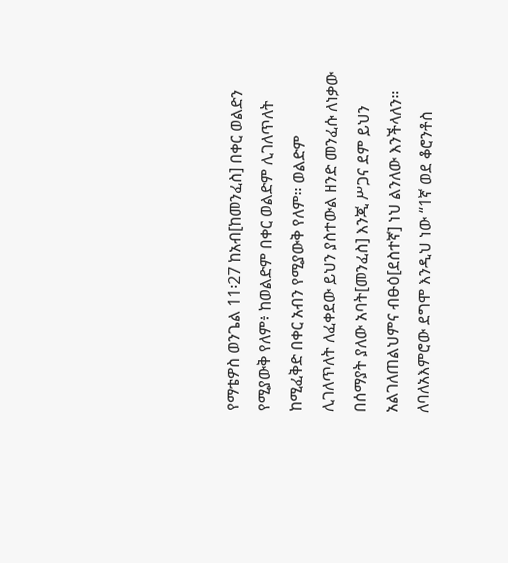የማቴዎስ ወንጌል 11፡27 ከአብ[ከመንፈስ] በቀር ወልድን የሚያውቅ የለም፥ ከወልድም በቀር ወልድም ሊገለጥለት ከሚፈቅድ በቀር አብን የሚያውቅ የለም። ወልድም ሊገለጥለት ለፈቀደው ይህን ያስተውል ዘንድ መንፈሱ ለነቃው በሰማያት ያለው አባት[መንፈስ] እንጂ ሥጋና ደም ይህን አልገለጠልህምና ብፁዕ[ደስተኛ] ነህ ልንለው እንችላለን። ለባለአእምሮው ደግሞ እንዲህ ነው “1ኛ ወደ ቆሮንቶስ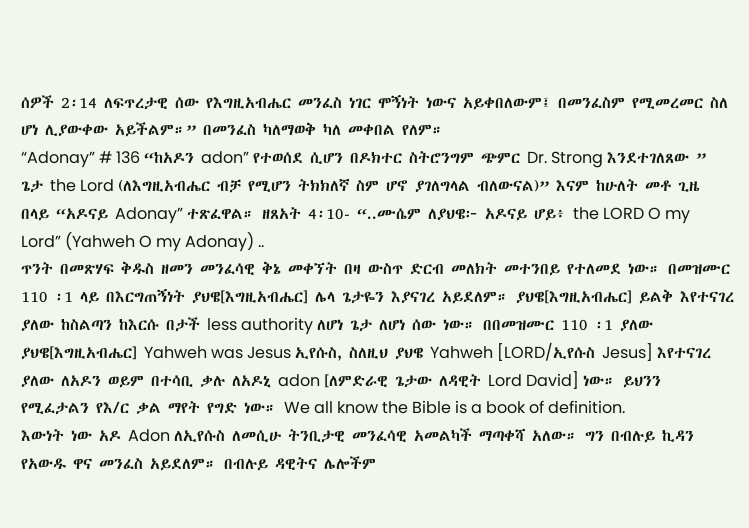ሰዎች 2፡14 ለፍጥረታዊ ሰው የእግዚአብሔር መንፈስ ነገር ሞኝነት ነውና አይቀበለውም፤ በመንፈስም የሚመረመር ስለ ሆነ ሊያውቀው አይችልም።” በመንፈስ ካለማወቅ ካለ መቀበል የለም።
“Adonay” # 136 “ከአዶን adon” የተወሰደ ሲሆን በዶክተር ስትሮንግም ጭምር Dr. Strong እንደተገለጸው ” ጌታ the Lord (ለእግዚአብሔር ብቻ የሚሆን ትክክለኛ ስም ሆኖ ያገለግላል ብለውናል)” እናም ከሁለት መቶ ጊዜ በላይ “አዶናይ Adonay” ተጽፈዋል። ዘጸአት 4፡10- “..ሙሴም ለያህዌ፦ አዶናይ ሆይ፥ the LORD O my Lord” (Yahweh O my Adonay) ..
ጥንት በመጽሃፍ ቅዱስ ዘመን መንፈሳዊ ቅኔ መቀኘት በዛ ውስጥ ድርብ መለክት መተንበይ የተለመደ ነው። በመዝሙር 110 ፡1 ላይ በእርግጠኝነት ያህዌ[እግዚአብሔር] ሌላ ጌታዬን እያናገረ አይደለም። ያህዌ[እግዚአብሔር] ይልቅ እየተናገረ ያለው ከስልጣን ከእርሱ በታች less authority ለሆነ ጌታ ለሆነ ሰው ነው። በበመዝሙር 110 ፡1 ያለው ያህዌ[እግዚአብሔር] Yahweh was Jesus ኢየሱስ, ስለዚህ ያህዌ Yahweh [LORD/ኢየሱስ Jesus] እየተናገረ ያለው ለአዶን ወይም በተሳቢ ቃሉ ለአዶኒ adon [ለምድራዊ ጌታው ለዳዊት Lord David] ነው። ይህንን የሚፈታልን የእ/ር ቃል ማየት የግድ ነው። We all know the Bible is a book of definition.
እውነት ነው አዶ Adon ለኢየሱስ ለመሲሁ ትንቢታዊ መንፈሳዊ አመልካች ማጣቀሻ አለው። ግን በብሉይ ኪዳን የአውዱ ዋና መንፈስ አይደለም። በብሉይ ዳዊትና ሌሎችም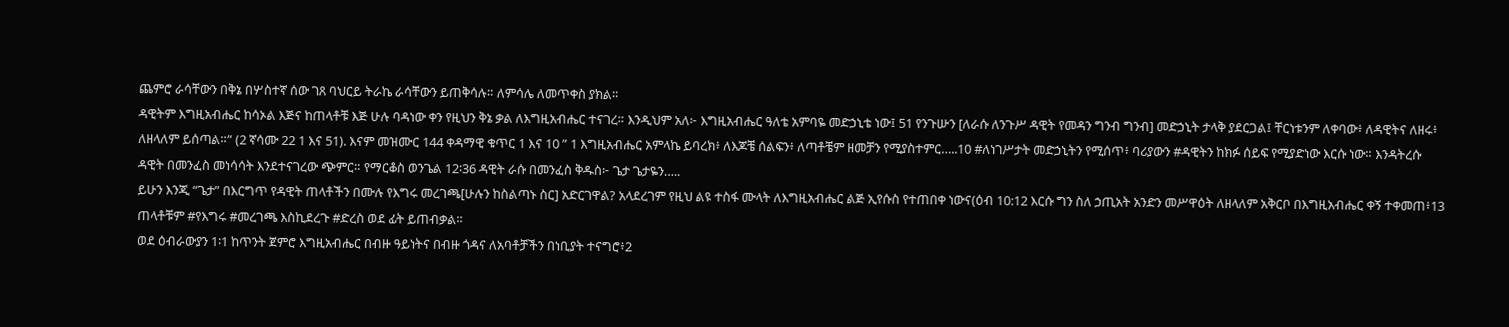ጨምሮ ራሳቸውን በቅኔ በሦስተኛ ሰው ገጸ ባህርይ ትራኬ ራሳቸውን ይጠቅሳሉ። ለምሳሌ ለመጥቀስ ያክል።
ዳዊትም እግዚአብሔር ከሳኦል እጅና ከጠላቶቹ እጅ ሁሉ ባዳነው ቀን የዚህን ቅኔ ቃል ለእግዚአብሔር ተናገረ። እንዲህም አለ፦ እግዚአብሔር ዓለቴ አምባዬ መድኃኒቴ ነው፤ 51 የንጉሡን [ለራሱ ለንጉሥ ዳዊት የመዳን ግንብ ግንብ] መድኃኒት ታላቅ ያደርጋል፤ ቸርነቱንም ለቀባው፥ ለዳዊትና ለዘሩ፥ ለዘላለም ይሰጣል።” (2 ኛሳሙ 22 1 እና 51). እናም መዝሙር 144 ቀዳማዊ ቁጥር 1 እና 10 ” 1 እግዚአብሔር አምላኬ ይባረክ፥ ለእጆቼ ሰልፍን፥ ለጣቶቼም ዘመቻን የሚያስተምር…..10 #ለነገሥታት መድኃኒትን የሚሰጥ፥ ባሪያውን #ዳዊትን ከክፉ ሰይፍ የሚያድነው እርሱ ነው። እንዳትረሱ ዳዊት በመንፈስ መነሳሳት እንደተናገረው ጭምር። የማርቆስ ወንጌል 12፡36 ዳዊት ራሱ በመንፈስ ቅዱስ፦ ጌታ ጌታዬን…..
ይሁን እንጂ “ጌታ” በእርግጥ የዳዊት ጠላቶችን በሙሉ የእግሩ መረገጫ[ሁሉን ከስልጣኑ ስር] አድርገዋል? አላደረገም የዚህ ልዩ ተስፋ ሙላት ለእግዚአብሔር ልጅ ኢየሱስ የተጠበቀ ነውና(ዕብ 10:12 እርሱ ግን ስለ ኃጢአት አንድን መሥዋዕት ለዘላለም አቅርቦ በእግዚአብሔር ቀኝ ተቀመጠ፥13 ጠላቶቹም #የእግሩ #መረገጫ እስኪደረጉ #ድረስ ወደ ፊት ይጠብቃል።
ወደ ዕብራውያን 1፡1 ከጥንት ጀምሮ እግዚአብሔር በብዙ ዓይነትና በብዙ ጎዳና ለአባቶቻችን በነቢያት ተናግሮ፥2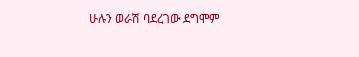ሁሉን ወራሽ ባደረገው ደግሞም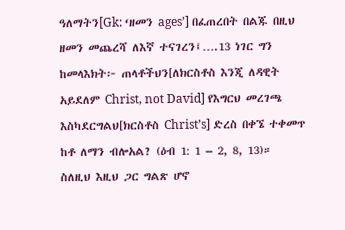ዓለማትን[Gk: ‘ዘመን ages’] በፈጠረበት በልጁ በዚህ ዘመን መጨረሻ ለእኛ ተናገረን፤….13 ነገር ግን ከመላእክት፦ ጠላቶችህን[ለክርስቶስ እንጂ ለዳዊት አይደለም Christ, not David] የእግርህ መረገጫ እስካደርግልህ[ክርስቶስ Christ’s] ድረስ በቀኜ ተቀመጥ ከቶ ለማን ብሎአል? (ዕብ 1: 1 – 2, 8, 13)።
ስለዚህ እዚህ ጋር ግልጽ ሆኖ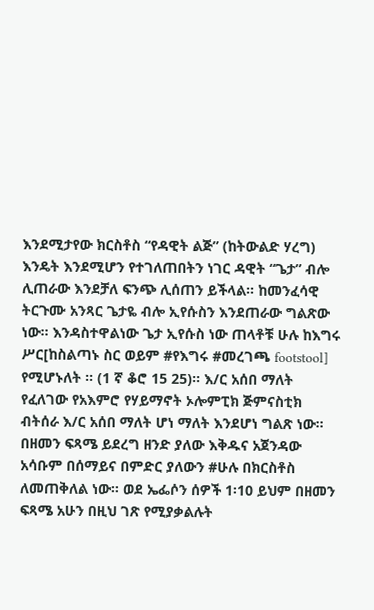እንደሚታየው ክርስቶስ “የዳዊት ልጅ” (ከትውልድ ሃረግ) እንዴት እንደሚሆን የተገለጠበትን ነገር ዳዊት “ጌታ” ብሎ ሊጠራው እንደቻለ ፍንጭ ሊሰጠን ይችላል። ከመንፈሳዊ ትርጉሙ አንጻር ጌታዬ ብሎ ኢየሱስን እንደጠራው ግልጽው ነው። እንዳስተዋልነው ጌታ ኢየሱስ ነው ጠላቶቹ ሁሉ ከእግሩ ሥር[ከስልጣኑ ስር ወይም #የእግሩ #መረገጫ footstool] የሚሆኑለት ። (1 ኛ ቆሮ 15 25)። እ/ር አሰበ ማለት የፈለገው የአእምሮ የሃይማኖት ኦሎምፒክ ጅምናስቲክ ብትሰራ እ/ር አሰበ ማለት ሆነ ማለት እንደሆነ ግልጽ ነው። በዘመን ፍጻሜ ይደረግ ዘንድ ያለው እቅዱና አጀንዳው አሳቡም በሰማይና በምድር ያለውን #ሁሉ በክርስቶስ ለመጠቅለል ነው። ወደ ኤፌሶን ሰዎች 1፡10 ይህም በዘመን ፍጻሜ አሁን በዚህ ገጽ የሚያቃልሉት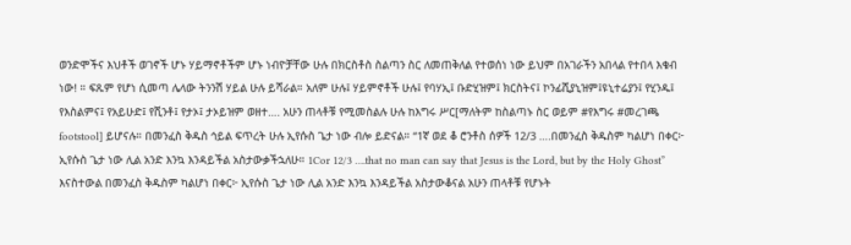ወንድሞችና እህቶች ወገኖች ሆኑ ሃይማኖቶችም ሆኑ ነብዮቻቸው ሁሉ በክርስቶስ ስልጣን ስር ለመጠቅለል የተወሰነ ነው ይህም በአገራችን አበላል የተበላ እቁብ ነው! ። ፍጹም የሆነ ሲመጣ ሌላው ትንንሽ ሃይል ሁሉ ይሻራል። አለም ሁሉ፤ ሃይምኖቶች ሁሉ፤ የባሃኢ፤ ቡድሂዝም፤ ክርስትና፤ ኮንፊሺያኒዝም፤ዩኒተሬያን፤ የሂንዱ፤ የእስልምና፤ የአይሁድ፤ የሺንቶ፤ የታኦ፤ ታኦይዝም ወዘተ…. አሁን ጠላቶቹ የሚመስልሉ ሁሉ ከእግሩ ሥር[ማለትም ከስልጣኑ ስር ወይም #የእግሩ #መረገጫ footstool] ይሆናሉ። በመንፈስ ቅዱስ ኅይል ፍጥረት ሁሉ ኢየሱስ ጌታ ነው ብሎ ይድናል። “1ኛ ወደ ቆ ሮንቶስ ሰዎች 12/3 ….በመንፈስ ቅዱስም ካልሆነ በቀር፦ ኢየሱስ ጌታ ነው ሊል አንድ እንኳ እንዳይችል አስታውቃችኋለሁ። 1Cor 12/3 ….that no man can say that Jesus is the Lord, but by the Holy Ghost” እናስተውል በመንፈስ ቅዱስም ካልሆነ በቀር፦ ኢየሱስ ጌታ ነው ሊል አንድ እንኳ እንዳይችል አስታውቆናል አሁን ጠላቶቹ የሆኑት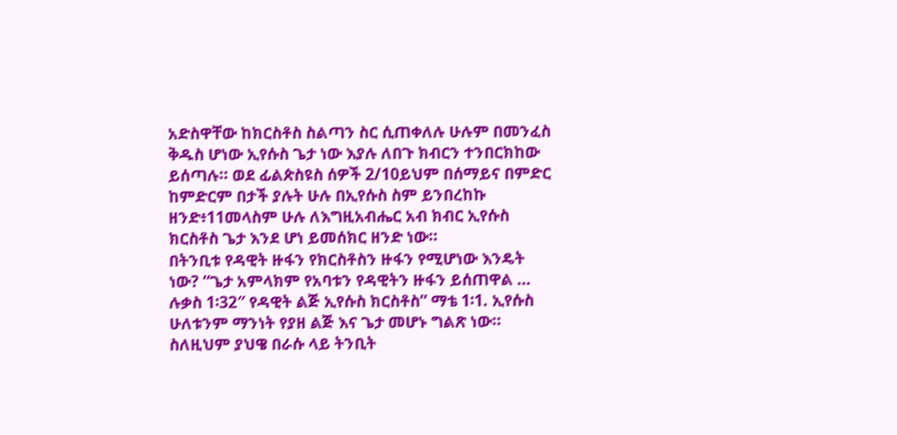አድስዋቸው ከክርስቶስ ስልጣን ስር ሲጠቀለሉ ሁሉም በመንፈስ ቅዱስ ሆነው ኢየሱስ ጌታ ነው እያሉ ለበጉ ክብርን ተንበርክከው ይሰጣሉ። ወደ ፊልጵስዩስ ሰዎች 2/10ይህም በሰማይና በምድር ከምድርም በታች ያሉት ሁሉ በኢየሱስ ስም ይንበረከኩ ዘንድ፥11መላስም ሁሉ ለእግዚአብሔር አብ ክብር ኢየሱስ ክርስቶስ ጌታ እንደ ሆነ ይመሰክር ዘንድ ነው።
በትንቢቱ የዳዊት ዙፋን የክርስቶስን ዙፋን የሚሆነው እንዴት ነው? “ጌታ አምላክም የአባቱን የዳዊትን ዙፋን ይሰጠዋል … ሉቃስ 1፡32″ የዳዊት ልጅ ኢየሱስ ክርስቶስ” ማቴ 1፡1. ኢየሱስ ሁለቱንም ማንነት የያዘ ልጅ እና ጌታ መሆኑ ግልጽ ነው።
ስለዚህም ያህዌ በራሱ ላይ ትንቢት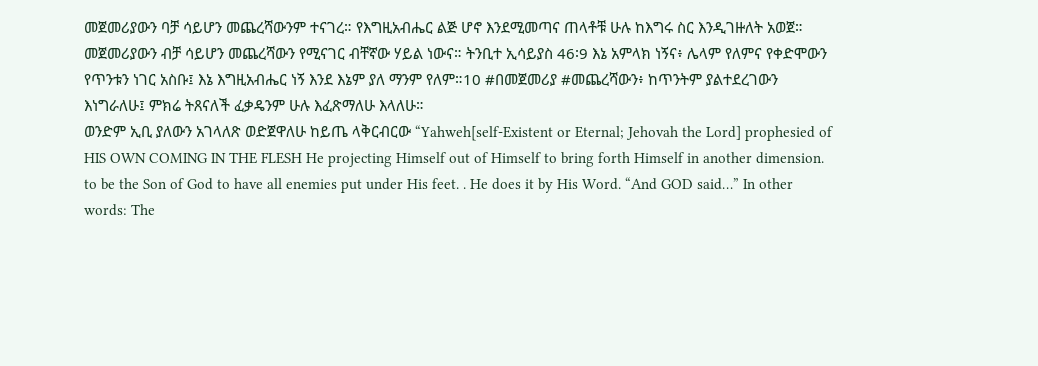መጀመሪያውን ባቻ ሳይሆን መጨረሻውንም ተናገረ። የእግዚአብሔር ልጅ ሆኖ እንደሚመጣና ጠላቶቹ ሁሉ ከእግሩ ስር እንዲገዙለት አወጀ። መጀመሪያውን ብቻ ሳይሆን መጨረሻውን የሚናገር ብቸኛው ሃይል ነውና። ትንቢተ ኢሳይያስ 46፡9 እኔ አምላክ ነኝና፥ ሌላም የለምና የቀድሞውን የጥንቱን ነገር አስቡ፤ እኔ እግዚአብሔር ነኝ እንደ እኔም ያለ ማንም የለም።10 #በመጀመሪያ #መጨረሻውን፥ ከጥንትም ያልተደረገውን እነግራለሁ፤ ምክሬ ትጸናለች ፈቃዴንም ሁሉ እፈጽማለሁ እላለሁ።
ወንድም ኢቢ ያለውን አገላለጽ ወድጀዋለሁ ከይጤ ላቅርብርው “Yahweh[self-Existent or Eternal; Jehovah the Lord] prophesied of HIS OWN COMING IN THE FLESH He projecting Himself out of Himself to bring forth Himself in another dimension. to be the Son of God to have all enemies put under His feet. . He does it by His Word. “And GOD said…” In other words: The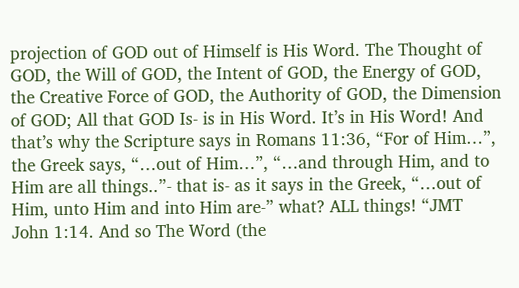projection of GOD out of Himself is His Word. The Thought of GOD, the Will of GOD, the Intent of GOD, the Energy of GOD, the Creative Force of GOD, the Authority of GOD, the Dimension of GOD; All that GOD Is- is in His Word. It’s in His Word! And that’s why the Scripture says in Romans 11:36, “For of Him…”, the Greek says, “…out of Him…”, “…and through Him, and to Him are all things..”- that is- as it says in the Greek, “…out of Him, unto Him and into Him are-” what? ALL things! “JMT John 1:14. And so The Word (the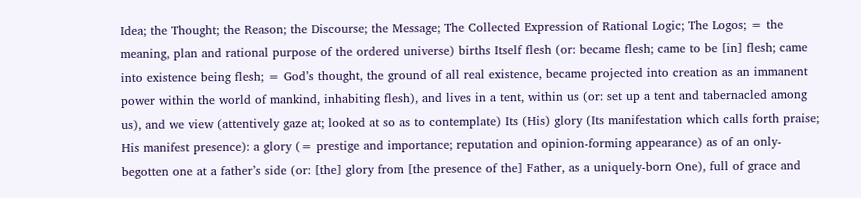Idea; the Thought; the Reason; the Discourse; the Message; The Collected Expression of Rational Logic; The Logos; = the meaning, plan and rational purpose of the ordered universe) births Itself flesh (or: became flesh; came to be [in] flesh; came into existence being flesh; = God’s thought, the ground of all real existence, became projected into creation as an immanent power within the world of mankind, inhabiting flesh), and lives in a tent, within us (or: set up a tent and tabernacled among us), and we view (attentively gaze at; looked at so as to contemplate) Its (His) glory (Its manifestation which calls forth praise; His manifest presence): a glory (= prestige and importance; reputation and opinion-forming appearance) as of an only-begotten one at a father’s side (or: [the] glory from [the presence of the] Father, as a uniquely-born One), full of grace and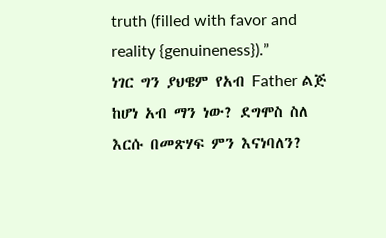truth (filled with favor and reality {genuineness}).”
ነገር ግን ያህዌም የአብ Father ልጅ ከሆነ አብ ማን ነው? ደግሞስ ስለ እርሱ በመጽሃፍ ምን እናነባለን?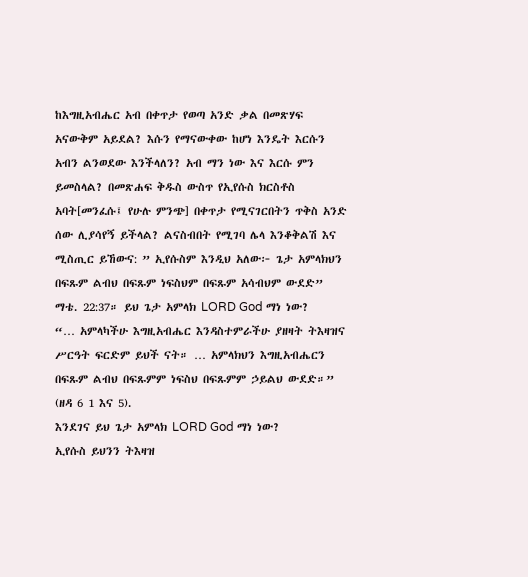ከእግዚአብሔር አብ በቀጥታ የወጣ አንድ ቃል በመጽሃፍ አናውቅም አይደል? እሱን የማናውቀው ከሆነ እንዴት እርሱን አብን ልንወደው እንችላለን? አብ ማን ነው እና እርሱ ምን ይመስላል? በመጽሐፍ ቅዱስ ውስጥ የኢየሱስ ክርስቶስ አባት[መንፈሱ፤ የሁሉ ምንጭ] በቀጥታ የሚናገርበትን ጥቅስ አንድ ሰው ሊያሳየኝ ይችላል? ልናስብበት የሚገባ ሌላ እንቆቅልሽ እና ሚስጢር ይኸውና: ” ኢየሱስም እንዲህ አለው፦ ጌታ አምላክህን በፍጹም ልብህ በፍጹም ነፍስህም በፍጹም አሳብህም ውደድ” ማቴ. 22:37። ይህ ጌታ አምላክ LORD God ማነ ነው?
“… አምላካችሁ እግዚአብሔር እንዳስተምራችሁ ያዘዛት ትእዛዝና ሥርዓት ፍርድም ይህች ናት። … አምላክህን እግዚአብሔርን በፍጹም ልብህ በፍጹምም ነፍስህ በፍጹምም ኃይልህ ውደድ።” (ዘዳ 6 1 እና 5).
እንደገና ይህ ጌታ አምላክ LORD God ማነ ነው?
ኢየሱስ ይህንን ትእዛዝ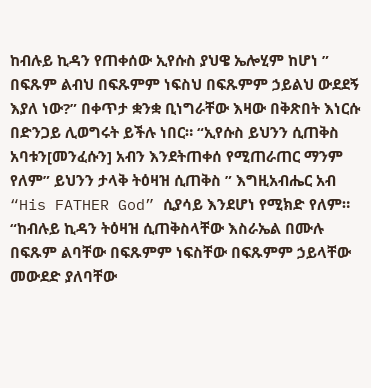ከብሉይ ኪዳን የጠቀሰው ኢየሱስ ያህዌ ኤሎሂም ከሆነ ” በፍጹም ልብህ በፍጹምም ነፍስህ በፍጹምም ኃይልህ ውደደኝ እያለ ነው?” በቀጥታ ቋንቋ ቢነግራቸው እዛው በቅጽበት እነርሱ በድንጋይ ሊወግሩት ይችሉ ነበር። “ኢየሱስ ይህንን ሲጠቅስ አባቱን[መንፈሱን] አብን እንደትጠቀሰ የሚጠራጠር ማንም የለም” ይህንን ታላቅ ትዕዛዝ ሲጠቅስ ” እግዚአብሔር አብ “His FATHER God” ሲያሳይ እንደሆነ የሚክድ የለም። “ከብሉይ ኪዳን ትዕዛዝ ሲጠቅስላቸው እስራኤል በሙሉ በፍጹም ልባቸው በፍጹምም ነፍስቸው በፍጹምም ኃይላቸው መውደድ ያለባቸው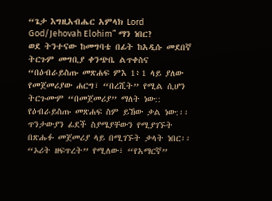“ጌታ እግዚአብሔር አምላክ Lord God/Jehovah Elohim” ማን ነበር?
ወደ ትንተናው ከመግባቴ በፊት ከአዲሱ መደበኛ ትርጉም መግቢያ ቀንጭቤ ልጥቀስና “በዕብራይስጡ መጽሐፍ ምእ 1፥1 ላይ ያለው የመጀመሪያው ሐርግ፣ “በረሺት” የሚል ሲሆን ትርጉሙም “በመጀመሪያ” ማለት ነው:: የዕብራይስጡ መጽሐፍ ስም ይኸው ቃል ነው:፡፡ ጥንታውያን ፊደች ስያሜያቸውን የሚያገኙት በጽሑፉ መጀመሪያ ላይ በሚገኙት ቃላት ነበር፡፡ “ኦሪት ዘፍጥረት” የሚለው፣ “የአማርኛ”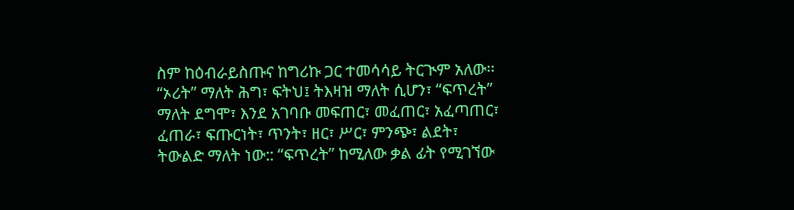ስም ከዕብራይስጡና ከግሪኩ ጋር ተመሳሳይ ትርጒም አለው፡፡ “ኦሪት” ማለት ሕግ፣ ፍትህ፤ ትእዛዝ ማለት ሲሆን፣ “ፍጥረት” ማለት ደግሞ፣ እንደ አገባቡ መፍጠር፣ መፈጠር፣ አፈጣጠር፣ ፈጠራ፣ ፍጡርነት፣ ጥንት፣ ዘር፣ ሥር፣ ምንጭ፣ ልደት፣ ትውልድ ማለት ነው:: “ፍጥረት” ከሚለው ቃል ፊት የሚገኘው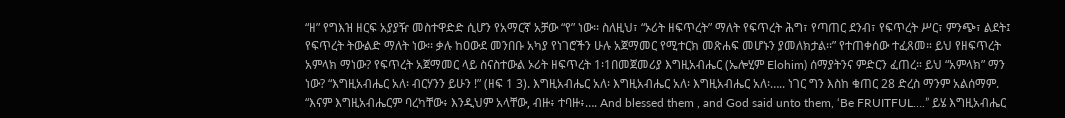“ዘ” የግእዝ ዘርፍ አያያዥ መስተዋድድ ሲሆን የአማርኛ አቻው “የ” ነው፡፡ ስለዚህ፣ “ኦሪት ዘፍጥረት” ማለት የፍጥረት ሕግ፣ የጣጠር ደንብ፣ የፍጥረት ሥር፣ ምንጭ፣ ልደት፤ የፍጥረት ትውልድ ማለት ነው፡፡ ቃሉ ከዐውደ መንበቡ አካያ የነገሮችን ሁሉ አጀማመር የሚተርክ መጽሐፍ መሆኑን ያመለክታል፡፡” የተጠቀሰው ተፈጸመ። ይህ የዘፍጥረት አምላክ ማነው? የፍጥረት አጀማመር ላይ ስናስተውል ኦሪት ዘፍጥረት 1፡1በመጀመሪያ እግዚአብሔር (ኤሎሂም Elohim) ሰማያትንና ምድርን ፈጠረ። ይህ “አምላክ” ማን ነው? “እግዚአብሔር አለ፡ ብርሃንን ይሁን !” (ዘፍ 1 3). እግዚአብሔር አለ፡ እግዚአብሔር አለ፡ እግዚአብሔር አለ፡….. ነገር ግን እስከ ቁጠር 28 ድረስ ማንም አልሰማም. “እናም እግዚአብሔርም ባረካቸው፥ እንዲህም አላቸው, ብዙ፥ ተባዙ፥…. And blessed them , and God said unto them, ‘Be FRUITFUL….” ይሄ እግዚአብሔር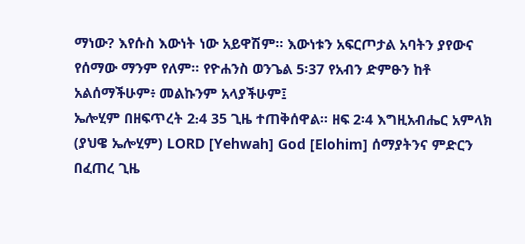ማነው? እየሱስ እውነት ነው አይዋሽም። እውነቱን አፍርጦታል አባትን ያየውና የሰማው ማንም የለም። የዮሐንስ ወንጌል 5፡37 የአብን ድምፁን ከቶ አልሰማችሁም፥ መልኩንም አላያችሁም፤
ኤሎሂም በዘፍጥረት 2᎓4 35 ጊዜ ተጠቅሰዋል። ዘፍ 2፡4 እግዚአብሔር አምላክ (ያህዌ ኤሎሂም) LORD [Yehwah] God [Elohim] ሰማያትንና ምድርን በፈጠረ ጊዜ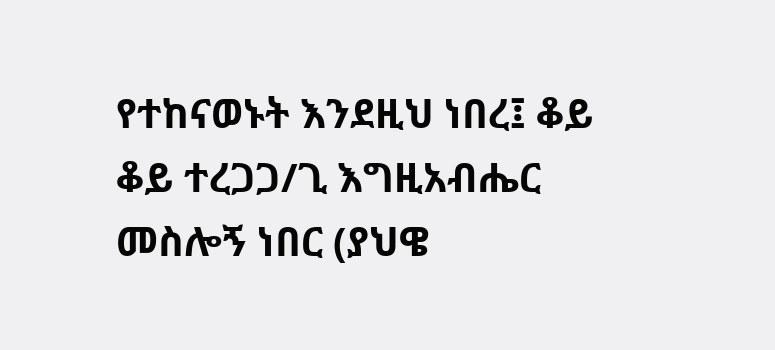የተከናወኑት እንደዚህ ነበረ፤ ቆይ ቆይ ተረጋጋ/ጊ እግዚአብሔር መስሎኝ ነበር (ያህዌ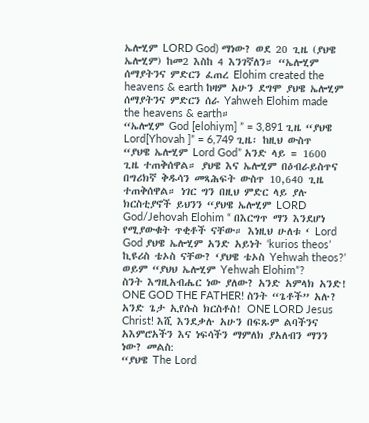ኤሎሂም LORD God) ማነው? ወደ 20 ጊዜ (ያህዌ ኤሎሂም) ከመ2 እስከ 4 እንገኛለን። “ኤሎሂም ሰማያትንና ምድርን ፈጠረ Elohim created the heavens & earth ከዛም አሁን ደግሞ ያህዌ ኤሎሂም ሰማያትንና ምድርን ሰራ Yahweh Elohim made the heavens & earth።
“ኤሎሂም God [elohiym] ” = 3,891 ጊዜ “ያህዌ Lord[Yhovah ]” = 6,749 ጊዜ፡ ከዚህ ውስጥ “ያህዌ ኤሎሂም Lord God” አንድ ላይ = 1600 ጊዜ ተጠቅሰዋል። ያህዌ እና ኤሎሂም በዕብራይስጥና በግሪክኛ ቅዱሳን መጻሕፍት ውስጥ 10,640 ጊዜ ተጠቅሰዋል። ነገር ግን በዚህ ምድር ላይ ያሉ ክርስቲያኖች ይህንን “ያህዌ ኤሎሂም LORD God/Jehovah Elohim “ በእርግጥ ማን እንደሆነ የሚያውቁት ጥቂቶች ናቸው። እነዚህ ሁለቱ ‘ Lord God ያህዌ ኤሎሂም አንድ አይነት ‘kurios theos’ ኪዩሪስ ቴኦስ ናቸው? ‘ያህዌ ቴኦስ Yehwah theos?’ ወይም “ያህህ ኤሎሂም Yehwah Elohim”?
ስንት እግዚአብሔር ነው ያለው? አንድ አምላክ አንድ! ONE GOD THE FATHER! ስንት “ጌቶች” አሉ? አንድ ጌታ ኢየሱስ ክርስቶስ! ONE LORD Jesus Christ! እሺ እንደቃሉ አሁን በፍጹም ልባችንና አእምሮአችን እና ነፍሳችን ማምለክ ያአለብን ማንን ነው? መልስ:
“ያህዌ The Lord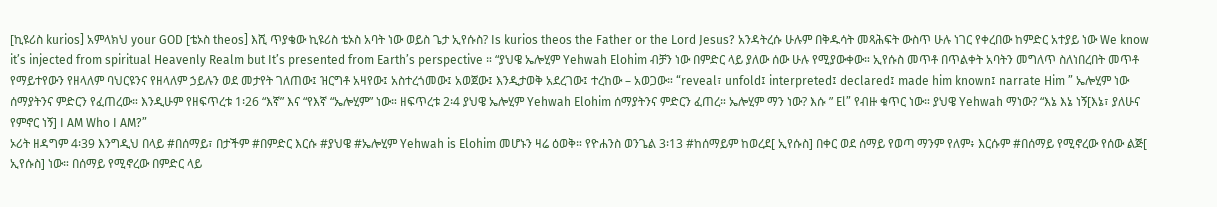[ኪዩሪስ kurios] አምላክህ your GOD [ቴኦስ theos] እሺ ጥያቄው ኪዩሪስ ቴኦስ አባት ነው ወይስ ጌታ ኢየሱስ? Is kurios theos the Father or the Lord Jesus? አንዳትረሱ ሁሉም በቅዱሳት መጻሕፍት ውስጥ ሁሉ ነገር የቀረበው ከምድር አተያይ ነው We know it’s injected from spiritual Heavenly Realm but It’s presented from Earth’s perspective ። “ያህዌ ኤሎሂም Yehwah Elohim ብቻን ነው በምድር ላይ ያለው ሰው ሁሉ የሚያውቀው። ኢየሱስ መጥቶ በጥልቀት አባትን መግለጥ ስለነበረበት መጥቶ የማይተየውን የዘላለም ባህርዩንና የዘላለም ኃይሉን ወደ መታየት ገለጠው፤ ዝርግቶ አዛየው፤ አስተረጎመው፤ አወጀው፤ እንዲታወቅ አደረገው፤ ተረከው – አወጋው። “reveal፣ unfold፤ interpreted፤ declared፤ made him known፤ narrate Him ” ኤሎሂም ነው ሰማያትንና ምድርን የፈጠረው። እንዲሁም የዘፍጥረቱ 1፡26 “እኛ” እና “የእኛ “ኤሎሂም” ነው። ዘፍጥረቱ 2፡4 ያህዌ ኤሎሂም Yehwah Elohim ሰማያትንና ምድርን ፈጠረ። ኤሎሂም ማን ነው? እሱ ” El” የብዙ ቁጥር ነው። ያህዌ Yehwah ማነው? “እኔ እኔ ነኝ[እኔ፣ ያለሁና የምኖር ነኝ] I AM Who I AM?”
ኦሪት ዘዳግም 4፡39 እንግዲህ በላይ #በሰማይ፣ በታችም #በምድር እርሱ #ያህዌ #ኤሎሂም Yehwah is Elohim መሆኑን ዛሬ ዕወቅ። የዮሐንስ ወንጌል 3፡13 #ከሰማይም ከወረደ[ ኢየሱስ] በቀር ወደ ሰማይ የወጣ ማንም የለም፥ እርሱም #በሰማይ የሚኖረው የሰው ልጅ[ ኢየሱስ] ነው። በሰማይ የሚኖረው በምድር ላይ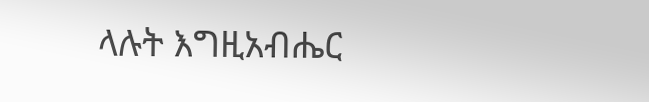ላሉት እግዚአብሔር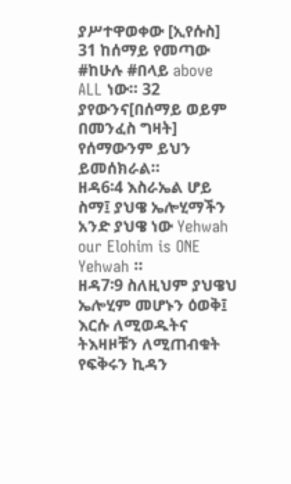ያሥተዋወቀው [ኢየሱስ] 31 ከሰማይ የመጣው #ከሁሉ #በላይ above ALL ነው። 32 ያየውንና[በሰማይ ወይም በመንፈስ ግዛት] የሰማውንም ይህን ይመሰክራል።
ዘዳ6፡4 እስራኤል ሆይ ስማ፤ ያህዌ ኤሎሂማችን አንድ ያህዌ ነው Yehwah our Elohim is ONE Yehwah ።
ዘዳ7፡9 ስለዚህም ያህዌህ ኤሎሂም መሆኑን ዕወቅ፤ እርሱ ለሚወዱትና ትእዛዞቹን ለሚጠብቁት የፍቅሩን ኪዳን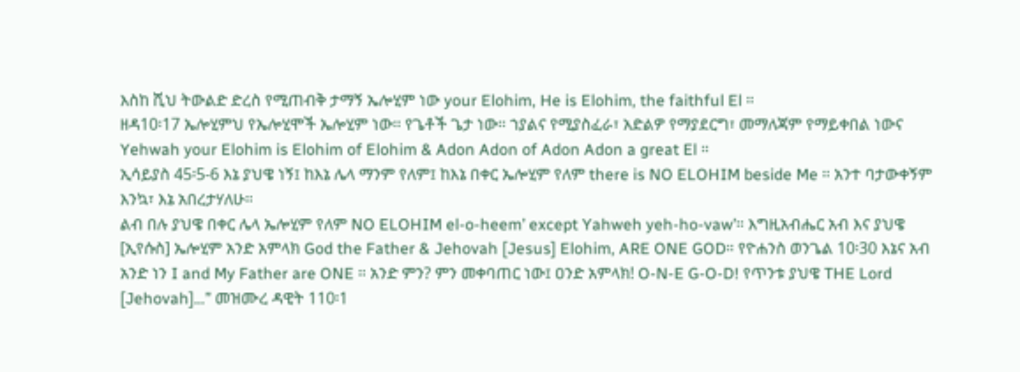እስከ ሺህ ትውልድ ድረስ የሚጠብቅ ታማኝ ኤሎሂም ነው your Elohim, He is Elohim, the faithful El ።
ዘዳ10፡17 ኤሎሂምህ የኤሎሂሞች ኤሎሂም ነው። የጌቶች ጌታ ነው። ኀያልና የሚያስፈራ፣ አድልዎ የማያደርግ፣ መማለጃም የማይቀበል ነውና Yehwah your Elohim is Elohim of Elohim & Adon Adon of Adon Adon a great El ።
ኢሳይያስ 45፡5-6 እኔ ያህዌ ነኝ፤ ከእኔ ሌላ ማንም የለም፤ ከእኔ በቀር ኤሎሂም የለም there is NO ELOHIM beside Me ። አንተ ባታውቀኝም እንኳ፣ እኔ አበረታሃለሁ።
ልብ በሉ ያህዌ በቀር ሌላ ኤሎሂም የለም NO ELOHIM el-o-heem’ except Yahweh yeh-ho-vaw’። እግዚአብሔር አብ እና ያህዌ [ኢየሱስ] ኤሎሂም አንድ አምላክ God the Father & Jehovah [Jesus] Elohim, ARE ONE GOD። የዮሐንስ ወንጌል 10፡30 እኔና አብ አንድ ነን I and My Father are ONE ። አንድ ምን? ምን መቀባጠር ነው፤ ዐንድ አምላክ! O-N-E G-O-D! የጥንቱ ያህዌ THE Lord [Jehovah]…” መዝሙረ ዳዊት 110፡1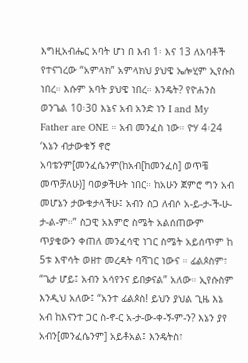እግዚአብሔር አባት ሆነ በ እብ 1፡ እና 13 ለአባቶች የተናገረው “አምላክ” አምላክህ ያህዌ ኤሎሂም ኢየሱስ ነበረ። እሱም አባት ያህዌ ነበረ። እንዴት? የዮሐንስ ወንጌል 10፡30 እኔና አብ አንድ ነን I and My Father are ONE ። አብ መንፈስ ነው። ዮሃ 4፡24 ‘እኔን ብታውቁኝ ኖሮ አባቴንም[መንፈሴንም(ከአብ[ከመንፈስ] ወጥቼ መጥቻለሁ)] ባወቃችሁት ነበር። ከአሁን ጀምሮ ግን አብ መሆኔን ታውቁታላችሁ፤ አብን ስጋ ለብሶ አ-ይ-ታ-ች-ሁ-ታ-ል-ም።” ስጋዊ አእምሮ ስሜት አልሰጠውም ጥያቄውን ቀጠለ መንፈሳዊ ነገር ስሜት አይሰጥም ከ 5ቱ እዋሳት ወዘተ መረዳት ባሻገር ነውና ። ፊልጶስም፣ “ጌታ ሆይ፤ አብን አሳየንና ይበቃናል” አለው። ኢየሱስም እንዲህ አለው፤ “አንተ ፊልጶስ! ይህን ያህል ጊዜ እኔ አብ ከእናንተ ጋር ስ-ኖ-ር አ-ታ-ው-ቀ-ኝ-ም-ን? እኔን ያየ አብን[መንፈሴንም] አይቶአል፤ እንዴትስ፣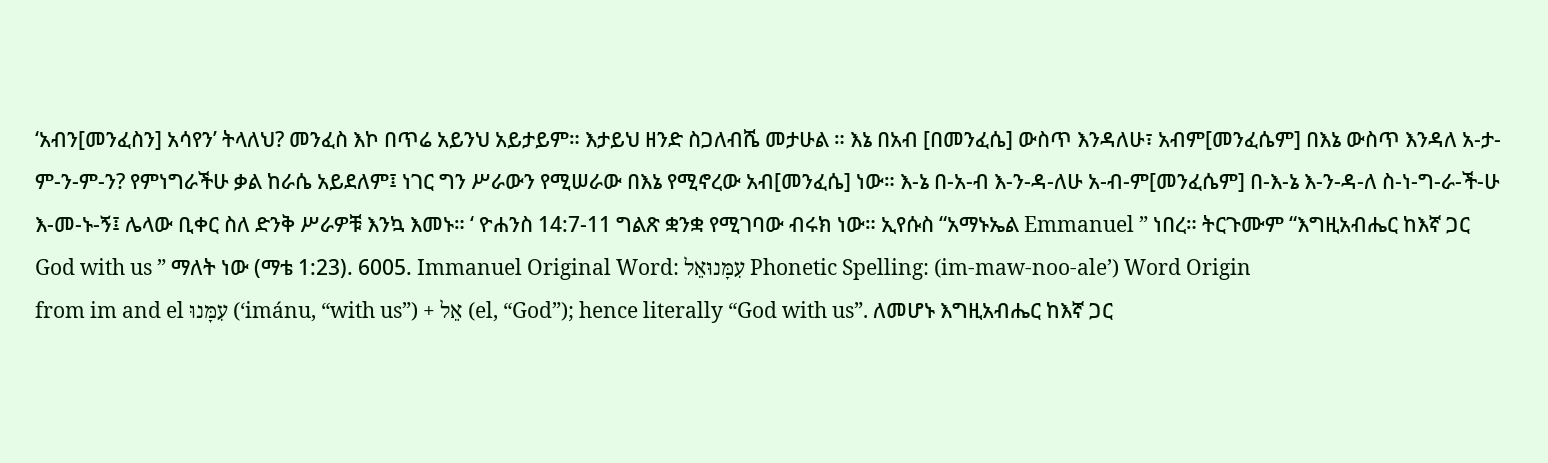‘አብን[መንፈስን] አሳየን’ ትላለህ? መንፈስ እኮ በጥሬ አይንህ አይታይም። እታይህ ዘንድ ስጋለብሼ መታሁል ። እኔ በአብ [በመንፈሴ] ውስጥ እንዳለሁ፣ አብም[መንፈሴም] በእኔ ውስጥ እንዳለ አ-ታ-ም-ን-ም-ን? የምነግራችሁ ቃል ከራሴ አይደለም፤ ነገር ግን ሥራውን የሚሠራው በእኔ የሚኖረው አብ[መንፈሴ] ነው። እ-ኔ በ-አ-ብ እ-ን-ዳ-ለሁ አ-ብ-ም[መንፈሴም] በ-እ-ኔ እ-ን-ዳ-ለ ስ-ነ-ግ-ራ-ች-ሁ እ-መ-ኑ-ኝ፤ ሌላው ቢቀር ስለ ድንቅ ሥራዎቹ እንኳ እመኑ። ‘ ዮሐንስ 14:7-11 ግልጽ ቋንቋ የሚገባው ብሩክ ነው። ኢየሱስ “አማኑኤል Emmanuel ” ነበረ። ትርጉሙም “እግዚአብሔር ከእኛ ጋር God with us ” ማለት ነው (ማቴ 1:23). 6005. Immanuel Original Word: עִמָּנוּאֵל Phonetic Spelling: (im-maw-noo-ale’) Word Origin
from im and el עִמָּנוּ (‘imánu, “with us”) + אֵל (el, “God”); hence literally “God with us”. ለመሆኑ እግዚአብሔር ከእኛ ጋር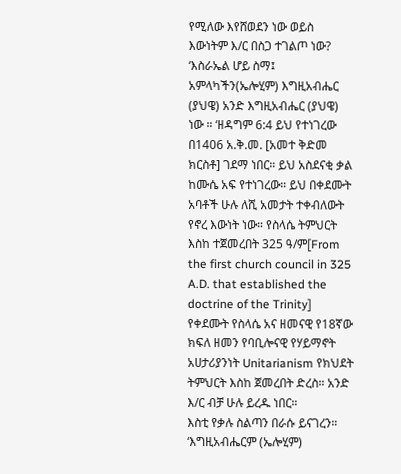የሚለው እየሸወደን ነው ወይስ እውነትም እ/ር በስጋ ተገልጦ ነው? ‘እስራኤል ሆይ ስማ፤ አምላካችን(ኤሎሂም) እግዚአብሔር (ያህዌ) አንድ እግዚአብሔር (ያህዌ) ነው ። ‘ዘዳግም 6:4 ይህ የተነገረው በ1406 አ.ቅ.መ. [አመተ ቅድመ ክርስቶ] ገደማ ነበር። ይህ አስደናቂ ቃል ከሙሴ አፍ የተነገረው። ይህ በቀደሙት አባቶች ሁሉ ለሺ አመታት ተቀብለውት የኖረ እውነት ነው። የስላሴ ትምህርት እስከ ተጀመረበት 325 ዓ/ም[From the first church council in 325 A.D. that established the doctrine of the Trinity] የቀደሙት የስላሴ አና ዘመናዊ የ18ኛው ክፍለ ዘመን የባቢሎናዊ የሃይማኖት አሀታሪያንነት Unitarianism የክህደት ትምህርት እስከ ጀመረበት ድረስ። አንድ እ/ር ብቻ ሁሉ ይረዱ ነበር።
እስቲ የቃሉ ስልጣን በራሱ ይናገረን። ‘እግዚአብሔርም (ኤሎሂም)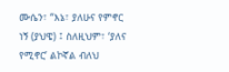ሙሴን፣ “እኔ፣ ያለሁና የምኖር ነኝ (ያህዌ) ፤ ስለዚህም፣ ‘ያለና የሚኖር’ ልኮኛል ብለህ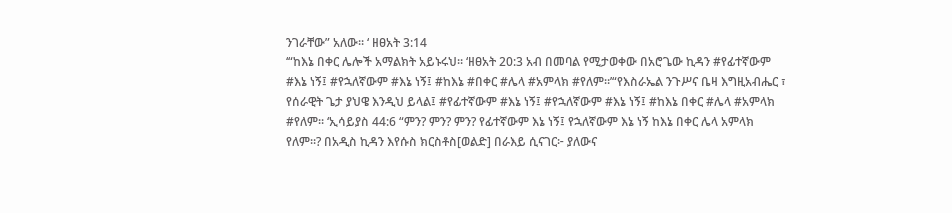ንገራቸው” አለው። ‘ ዘፀአት 3:14
‘“ከእኔ በቀር ሌሎች አማልክት አይኑሩህ። ‘ዘፀአት 20:3 አብ በመባል የሚታወቀው በአሮጌው ኪዳን #የፊተኛውም #እኔ ነኝ፤ #የኋለኛውም #እኔ ነኝ፤ #ከእኔ #በቀር #ሌላ #አምላክ #የለም።’“የእስራኤል ንጉሥና ቤዛ እግዚአብሔር ፣ የሰራዊት ጌታ ያህዌ እንዲህ ይላል፤ #የፊተኛውም #እኔ ነኝ፤ #የኋለኛውም #እኔ ነኝ፤ #ከእኔ በቀር #ሌላ #አምላክ #የለም። ‘ኢሳይያስ 44:6 “ምን? ምን? ምን? የፊተኛውም እኔ ነኝ፤ የኋለኛውም እኔ ነኝ ከእኔ በቀር ሌላ አምላክ የለም።? በአዲስ ኪዳን እየሱስ ክርስቶስ[ወልድ] በራእይ ሲናገር፦ ያለውና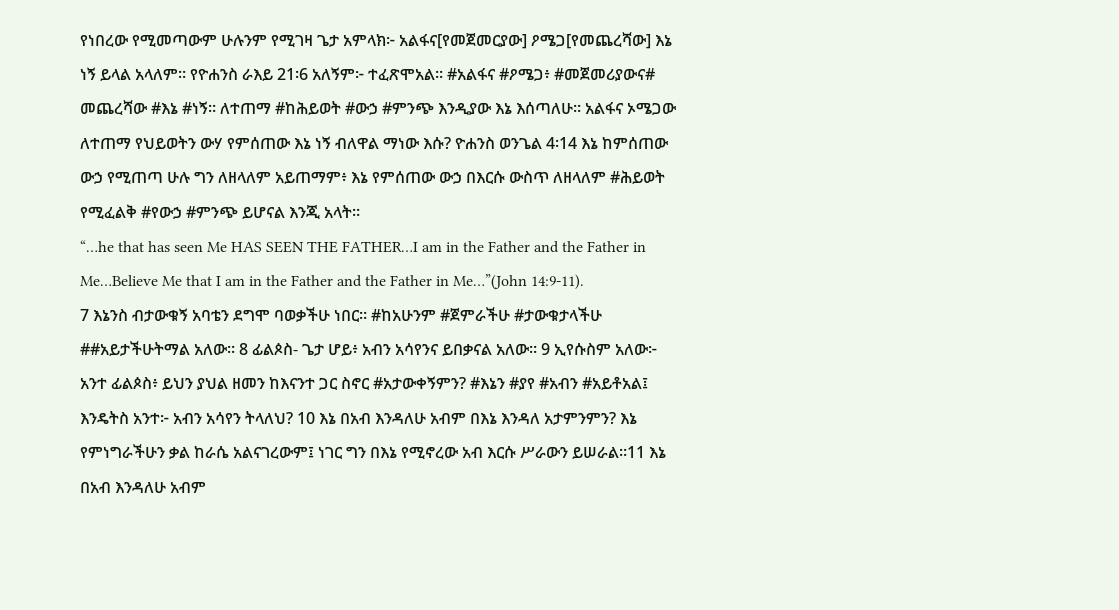የነበረው የሚመጣውም ሁሉንም የሚገዛ ጌታ አምላክ፦ አልፋና[የመጀመርያው] ዖሜጋ[የመጨረሻው] እኔ ነኝ ይላል አላለም። የዮሐንስ ራእይ 21፡6 አለኝም፦ ተፈጽሞአል። #አልፋና #ዖሜጋ፥ #መጀመሪያውና# መጨረሻው #እኔ #ነኝ። ለተጠማ #ከሕይወት #ውኃ #ምንጭ እንዲያው እኔ እሰጣለሁ። አልፋና ኦሜጋው ለተጠማ የህይወትን ውሃ የምሰጠው እኔ ነኝ ብለዋል ማነው እሱ? ዮሐንስ ወንጌል 4፡14 እኔ ከምሰጠው ውኃ የሚጠጣ ሁሉ ግን ለዘላለም አይጠማም፥ እኔ የምሰጠው ውኃ በእርሱ ውስጥ ለዘላለም #ሕይወት የሚፈልቅ #የውኃ #ምንጭ ይሆናል እንጂ አላት።
“…he that has seen Me HAS SEEN THE FATHER…I am in the Father and the Father in Me…Believe Me that I am in the Father and the Father in Me…”(John 14:9-11).
7 እኔንስ ብታውቁኝ አባቴን ደግሞ ባወቃችሁ ነበር። #ከአሁንም #ጀምራችሁ #ታውቁታላችሁ ##አይታችሁትማል አለው። 8 ፊልጶስ- ጌታ ሆይ፥ አብን አሳየንና ይበቃናል አለው። 9 ኢየሱስም አለው፦ አንተ ፊልጶስ፥ ይህን ያህል ዘመን ከእናንተ ጋር ስኖር #አታውቀኝምን? #እኔን #ያየ #አብን #አይቶአል፤ እንዴትስ አንተ፦ አብን አሳየን ትላለህ? 10 እኔ በአብ እንዳለሁ አብም በእኔ እንዳለ አታምንምን? እኔ የምነግራችሁን ቃል ከራሴ አልናገረውም፤ ነገር ግን በእኔ የሚኖረው አብ እርሱ ሥራውን ይሠራል።11 እኔ በአብ እንዳለሁ አብም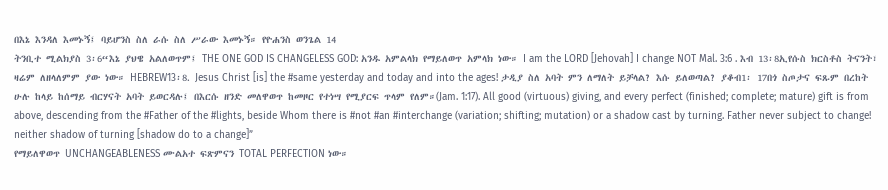በእኔ እንዳለ እመኑኝ፤ ባይሆንስ ስለ ራሱ ስለ ሥራው እመኑኝ። የዮሐንስ ወንጌል 14
ትንቢተ ሚልክያስ 3፡6“እኔ ያህዌ አልለወጥም፤ THE ONE GOD IS CHANGELESS GOD: አንዱ አምልላክ የማይለወጥ አምላክ ነው። I am the LORD [Jehovah] I change NOT Mal. 3:6 . እብ 13፡8ኢየሱስ ክርስቶስ ትናንት፣ ዛሬም ለዘላለምም ያው ነው። HEBREW13፡8. Jesus Christ [is] the #same yesterday and today and into the ages! ታዲያ ስለ አባት ምን ለማለት ይቻላል? እሱ ይለወጣል? ያቆብ1፡ 17በጎ ስጦታና ፍጹም በረከት ሁሉ ከላይ ከሰማይ ብርሃናት አባት ይወርዳሉ፤ በእርሱ ዘንድ መለዋወጥ ከመዞር የተነሣ የሚያርፍ ጥላም የለም።(Jam. 1:17). All good (virtuous) giving, and every perfect (finished; complete; mature) gift is from above, descending from the #Father of the #lights, beside Whom there is #not #an #interchange (variation; shifting; mutation) or a shadow cast by turning. Father never subject to change! neither shadow of turning [shadow do to a change]”
የማይለዋወጥ UNCHANGEABLENESS ሙልአተ ፍጽምናን TOTAL PERFECTION ነው።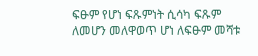ፍፁም የሆነ ፍጹምነት ሲሳካ ፍጹም ለመሆን መለዋወጥ ሆነ ለፍፁም መሻቱ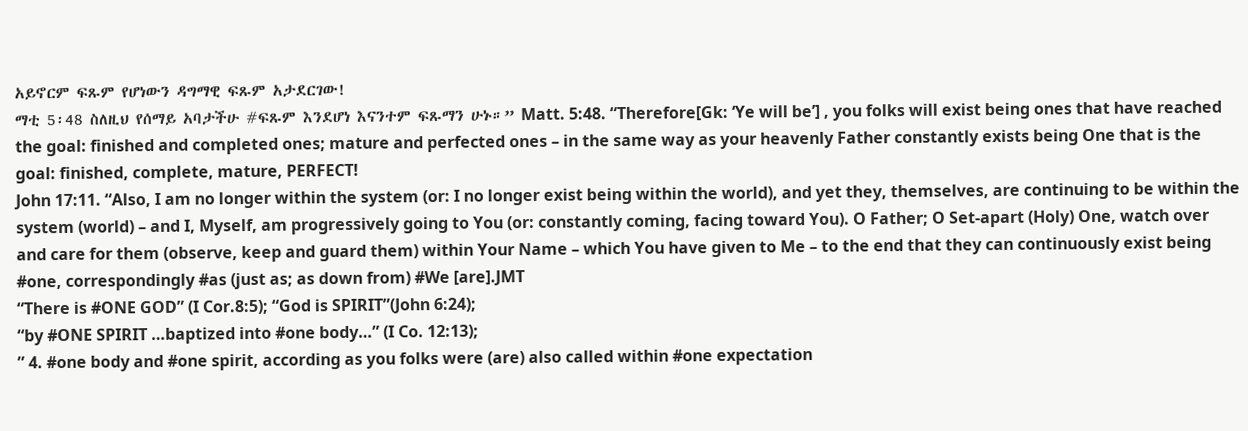አይኖርም ፍጹም የሆነውን ዳግማዊ ፍጹም አታደርገው!
ማቲ 5፡48 ስለዚህ የሰማይ አባታችሁ #ፍጹም እንደሆነ እናንተም ፍጹማን ሁኑ።” Matt. 5:48. “Therefore[Gk: ‘Ye will be’] , you folks will exist being ones that have reached the goal: finished and completed ones; mature and perfected ones – in the same way as your heavenly Father constantly exists being One that is the goal: finished, complete, mature, PERFECT!
John 17:11. “Also, I am no longer within the system (or: I no longer exist being within the world), and yet they, themselves, are continuing to be within the system (world) – and I, Myself, am progressively going to You (or: constantly coming, facing toward You). O Father; O Set-apart (Holy) One, watch over and care for them (observe, keep and guard them) within Your Name – which You have given to Me – to the end that they can continuously exist being #one, correspondingly #as (just as; as down from) #We [are].JMT
“There is #ONE GOD” (I Cor.8:5); “God is SPIRIT”(John 6:24);
“by #ONE SPIRIT …baptized into #one body…” (I Co. 12:13);
” 4. #one body and #one spirit, according as you folks were (are) also called within #one expectation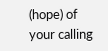(hope) of your calling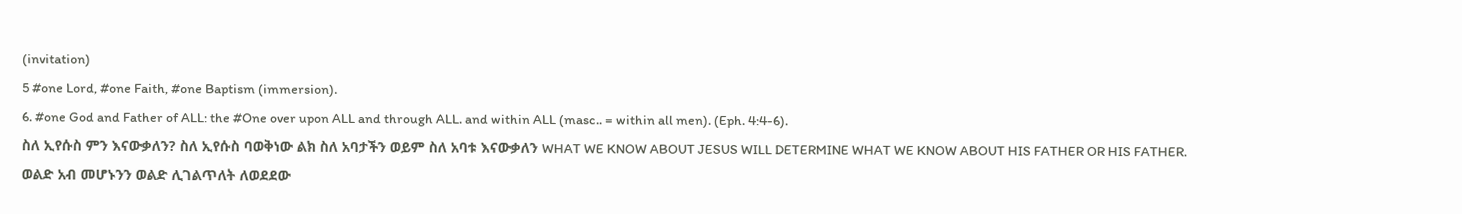(invitation)
5 #one Lord, #one Faith, #one Baptism (immersion).
6. #one God and Father of ALL: the #One over upon ALL and through ALL. and within ALL (masc.. = within all men). (Eph. 4:4-6).
ስለ ኢየሱስ ምን እናውቃለን? ስለ ኢየሱስ ባወቅነው ልክ ስለ አባታችን ወይም ስለ አባቱ እናውቃለን WHAT WE KNOW ABOUT JESUS WILL DETERMINE WHAT WE KNOW ABOUT HIS FATHER OR HIS FATHER.
ወልድ አብ መሆኑንን ወልድ ሊገልጥለት ለወደደው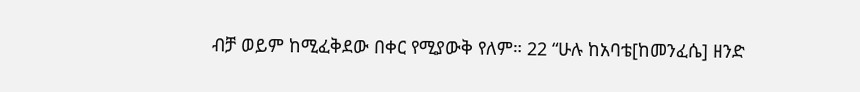ብቻ ወይም ከሚፈቅደው በቀር የሚያውቅ የለም። 22 “ሁሉ ከአባቴ[ከመንፈሴ] ዘንድ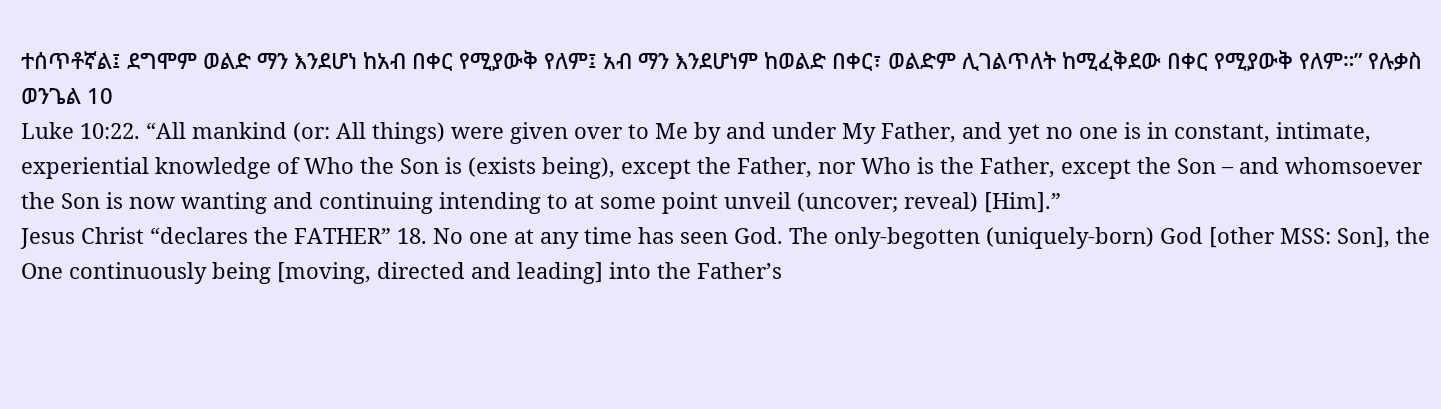ተሰጥቶኛል፤ ደግሞም ወልድ ማን እንደሆነ ከአብ በቀር የሚያውቅ የለም፤ አብ ማን እንደሆነም ከወልድ በቀር፣ ወልድም ሊገልጥለት ከሚፈቅደው በቀር የሚያውቅ የለም።” የሉቃስ ወንጌል 10
Luke 10:22. “All mankind (or: All things) were given over to Me by and under My Father, and yet no one is in constant, intimate, experiential knowledge of Who the Son is (exists being), except the Father, nor Who is the Father, except the Son – and whomsoever the Son is now wanting and continuing intending to at some point unveil (uncover; reveal) [Him].”
Jesus Christ “declares the FATHER” 18. No one at any time has seen God. The only-begotten (uniquely-born) God [other MSS: Son], the One continuously being [moving, directed and leading] into the Father’s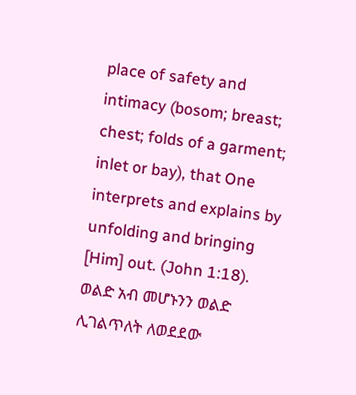place of safety and intimacy (bosom; breast; chest; folds of a garment; inlet or bay), that One interprets and explains by unfolding and bringing [Him] out. (John 1:18). ወልድ አብ መሆኑንን ወልድ ሊገልጥለት ለወደደው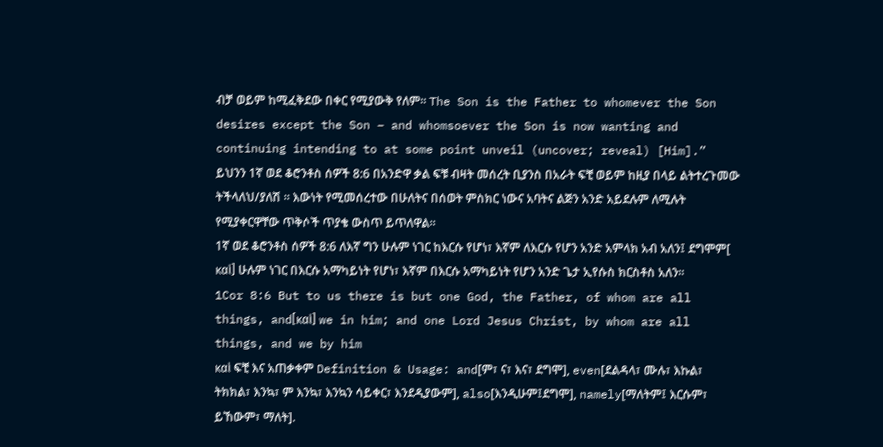ብቻ ወይም ከሚፈቅደው በቀር የሚያውቅ የለም። The Son is the Father to whomever the Son desires except the Son – and whomsoever the Son is now wanting and continuing intending to at some point unveil (uncover; reveal) [Him].”
ይህንን 1ኛ ወደ ቆሮንቶስ ሰዎች 8:6 በአንድዋ ቃል ፍቹ ብዛት መሰረት ቢያንስ በአራት ፍቺ ወይም ከዚያ በላይ ልትተረጉመው ትችላለህ/ያለሽ ። እውነት የሚመሰረተው በሁለትና በሰወት ምስክር ነውና አባትና ልጅን አንድ አይደሉም ለሚሉት የሚያቀርዋቸው ጥቅሶች ጥያቄ ውስጥ ይጥለዋል።
1ኛ ወደ ቆሮንቶስ ሰዎች 8:6 ለእኛ ግን ሁሉም ነገር ከእርሱ የሆነ፣ እኛም ለእርሱ የሆን አንድ አምላክ አብ አለን፤ ደግሞም[ καὶ] ሁሉም ነገር በእርሱ አማካይነት የሆነ፣ እኛም በእርሱ አማካይነት የሆን አንድ ጌታ ኢየሱስ ክርስቶስ አለን።
1Cor 8:6 But to us there is but one God, the Father, of whom are all things, and[καὶ] we in him; and one Lord Jesus Christ, by whom are all things, and we by him
καὶ ፍቺ እና አጠቃቀም Definition & Usage: and[ም፣ ና፣ እና፣ ደግሞ], even[ደልዳላ፣ ሙሉ፣ እኩል፣ ትክክል፣ እንኳ፣ ም እንኳ፣ እንኳን ሳይቀር፣ እንደዲያውም], also[እንዲሁም፤ደግሞ], namely[ማለትም፤ እርሱም፣ ይኸውም፣ ማለት].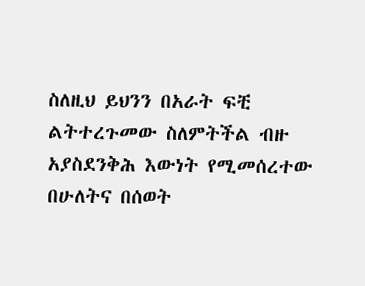ስለዚህ ይህንን በአራት ፍቺ ልትተረጉመው ስለምትችል ብዙ አያስደንቅሕ እውነት የሚመሰረተው በሁለትና በሰወት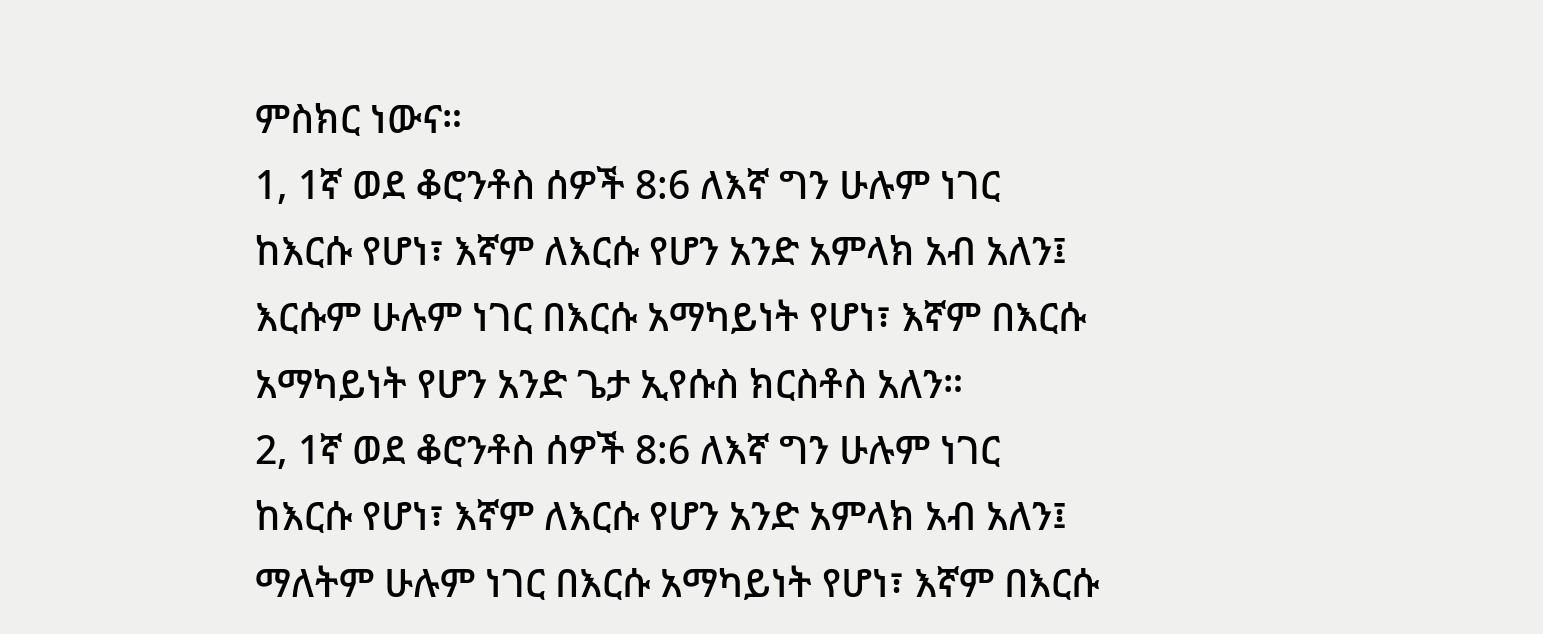ምስክር ነውና።
1, 1ኛ ወደ ቆሮንቶስ ሰዎች 8:6 ለእኛ ግን ሁሉም ነገር ከእርሱ የሆነ፣ እኛም ለእርሱ የሆን አንድ አምላክ አብ አለን፤ እርሱም ሁሉም ነገር በእርሱ አማካይነት የሆነ፣ እኛም በእርሱ አማካይነት የሆን አንድ ጌታ ኢየሱስ ክርስቶስ አለን።
2, 1ኛ ወደ ቆሮንቶስ ሰዎች 8:6 ለእኛ ግን ሁሉም ነገር ከእርሱ የሆነ፣ እኛም ለእርሱ የሆን አንድ አምላክ አብ አለን፤ ማለትም ሁሉም ነገር በእርሱ አማካይነት የሆነ፣ እኛም በእርሱ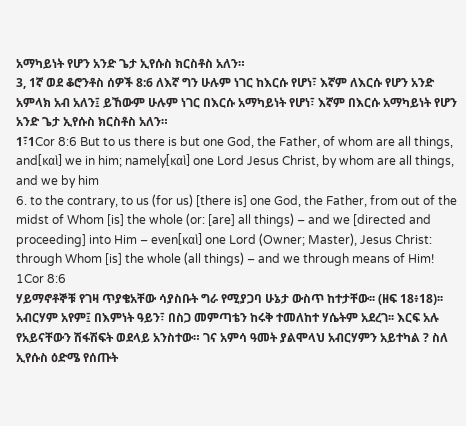አማካይነት የሆን አንድ ጌታ ኢየሱስ ክርስቶስ አለን።
3, 1ኛ ወደ ቆሮንቶስ ሰዎች 8:6 ለእኛ ግን ሁሉም ነገር ከእርሱ የሆነ፣ እኛም ለእርሱ የሆን አንድ አምላክ አብ አለን፤ ይኸውም ሁሉም ነገር በእርሱ አማካይነት የሆነ፣ እኛም በእርሱ አማካይነት የሆን አንድ ጌታ ኢየሱስ ክርስቶስ አለን።
1፣1Cor 8:6 But to us there is but one God, the Father, of whom are all things, and[καὶ] we in him; namely[καὶ] one Lord Jesus Christ, by whom are all things, and we by him
6. to the contrary, to us (for us) [there is] one God, the Father, from out of the midst of Whom [is] the whole (or: [are] all things) – and we [directed and proceeding] into Him – even[καὶ] one Lord (Owner; Master), Jesus Christ: through Whom [is] the whole (all things) – and we through means of Him! 1Cor 8:6
ሃይማኖቶኞቹ የገዛ ጥያቄአቸው ሳያስቡት ግራ የሚያጋባ ሁኔታ ውስጥ ከተታቸው፡፡ (ዘፍ 18፥18)፡፡ አብርሃም አየም፤ በእምነት ዓይን፣ በስጋ መምጣቴን ከሩቅ ተመለከተ ሃሴትም አደረገ፡፡ እርፍ አሉ የአይናቸውን ሽፋሽፍት ወደላይ አንስተው። ገና አምሳ ዓመት ያልሞላህ አብርሃምን አይተካል ? ስለ ኢየሱስ ዕድሜ የሰጡት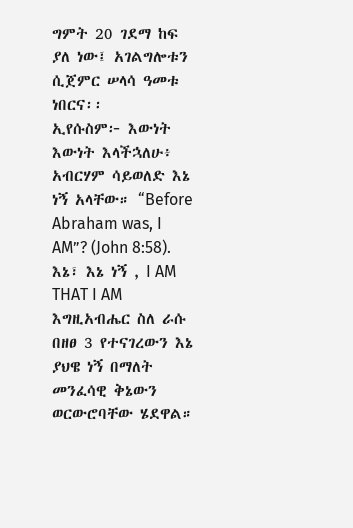ግምት 20 ገደማ ከፍ ያለ ነው፤ አገልግሎቱን ሲጀምር ሠላሳ ዓመቱ ነበርና፡፡
ኢየሱስም፦ እውነት እውነት እላችኋለሁ፥ አብርሃም ሳይወለድ እኔ ነኝ አላቸው። “Before Abraham was, I AM”? (John 8:58). እኔ፣ እኔ ነኝ , I AM THAT I AM እግዚአብሔር ስለ ራሱ በዘፀ 3 የተናገረውን እኔ ያህዌ ነኝ በማለት መንፈሳዊ ቅኔውን ወርውሮባቸው ሄደዋል።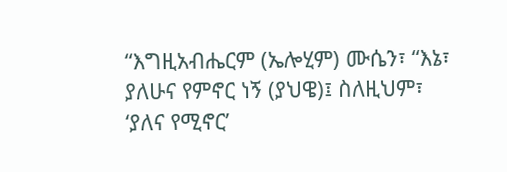“እግዚአብሔርም (ኤሎሂም) ሙሴን፣ “እኔ፣ ያለሁና የምኖር ነኝ (ያህዌ)፤ ስለዚህም፣ ‘ያለና የሚኖር’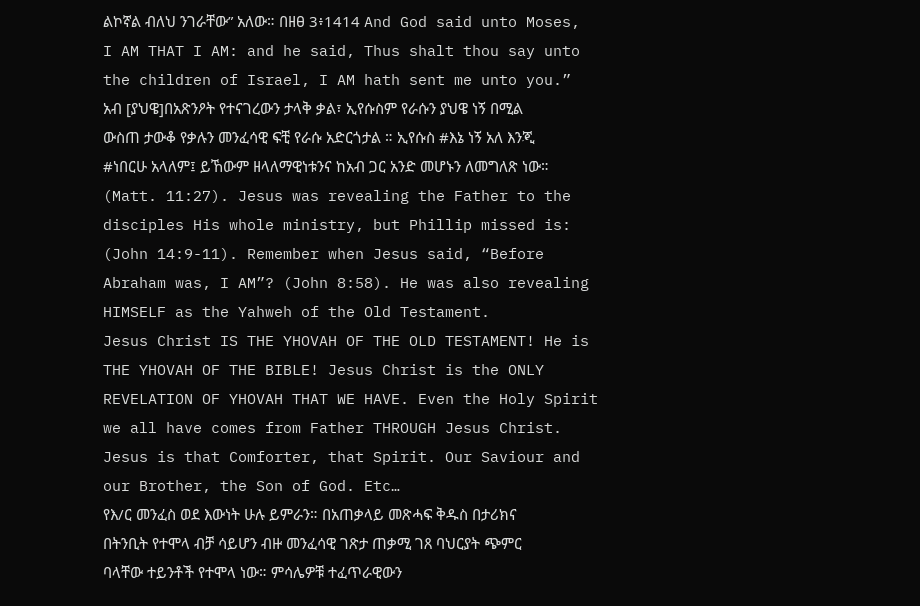ልኮኛል ብለህ ንገራቸው” አለው። በዘፀ 3፥1414 And God said unto Moses, I AM THAT I AM: and he said, Thus shalt thou say unto the children of Israel, I AM hath sent me unto you.”
አብ [ያህዌ]በአጽንዖት የተናገረውን ታላቅ ቃል፣ ኢየሱስም የራሱን ያህዌ ነኝ በሚል ውስጠ ታውቆ የቃሉን መንፈሳዊ ፍቺ የራሱ አድርጎታል ። ኢየሱስ #እኔ ነኝ አለ እንጂ #ነበርሁ አላለም፤ ይኸውም ዘላለማዊነቱንና ከአብ ጋር አንድ መሆኑን ለመግለጽ ነው።
(Matt. 11:27). Jesus was revealing the Father to the disciples His whole ministry, but Phillip missed is: (John 14:9-11). Remember when Jesus said, “Before Abraham was, I AM”? (John 8:58). He was also revealing HIMSELF as the Yahweh of the Old Testament.
Jesus Christ IS THE YHOVAH OF THE OLD TESTAMENT! He is THE YHOVAH OF THE BIBLE! Jesus Christ is the ONLY REVELATION OF YHOVAH THAT WE HAVE. Even the Holy Spirit we all have comes from Father THROUGH Jesus Christ. Jesus is that Comforter, that Spirit. Our Saviour and our Brother, the Son of God. Etc…
የእ/ር መንፈስ ወደ እውነት ሁሉ ይምራን። በአጠቃላይ መጽሓፍ ቅዱስ በታሪክና በትንቢት የተሞላ ብቻ ሳይሆን ብዙ መንፈሳዊ ገጽታ ጠቃሚ ገጸ ባህርያት ጭምር ባላቸው ተይንቶች የተሞላ ነው። ምሳሌዎቹ ተፈጥራዊውን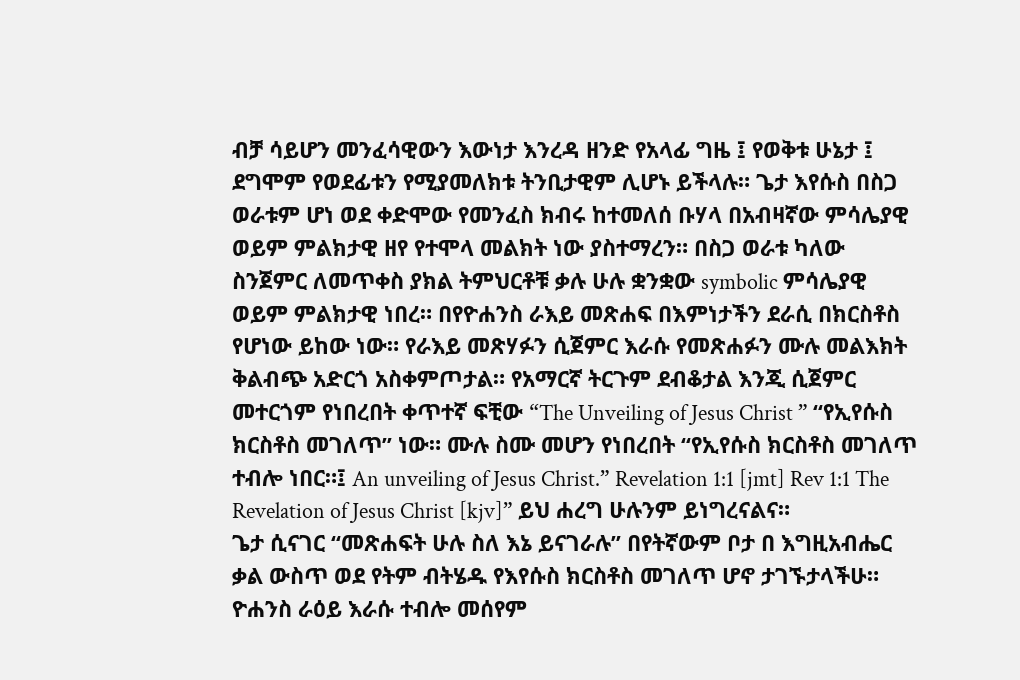ብቻ ሳይሆን መንፈሳዊውን እውነታ እንረዳ ዘንድ የአላፊ ግዜ ፤ የወቅቱ ሁኔታ ፤ ደግሞም የወደፊቱን የሚያመለክቱ ትንቢታዊም ሊሆኑ ይችላሉ። ጌታ እየሱስ በስጋ ወራቱም ሆነ ወደ ቀድሞው የመንፈስ ክብሩ ከተመለሰ ቡሃላ በአብዛኛው ምሳሌያዊ ወይም ምልክታዊ ዘየ የተሞላ መልክት ነው ያስተማረን። በስጋ ወራቱ ካለው ስንጀምር ለመጥቀስ ያክል ትምህርቶቹ ቃሉ ሁሉ ቋንቋው symbolic ምሳሌያዊ ወይም ምልክታዊ ነበረ። በየዮሐንስ ራእይ መጽሐፍ በእምነታችን ደራሲ በክርስቶስ የሆነው ይከው ነው። የራእይ መጽሃፉን ሲጀምር እራሱ የመጽሐፉን ሙሉ መልእክት ቅልብጭ አድርጎ አስቀምጦታል። የአማርኛ ትርጉም ደብቆታል እንጂ ሲጀምር መተርጎም የነበረበት ቀጥተኛ ፍቺው “The Unveiling of Jesus Christ ” “የኢየሱስ ክርስቶስ መገለጥ” ነው። ሙሉ ስሙ መሆን የነበረበት “የኢየሱስ ክርስቶስ መገለጥ ተብሎ ነበር።፤ An unveiling of Jesus Christ.” Revelation 1:1 [jmt] Rev 1:1 The Revelation of Jesus Christ [kjv]” ይህ ሐረግ ሁሉንም ይነግረናልና።
ጌታ ሲናገር “መጽሐፍት ሁሉ ስለ እኔ ይናገራሉ” በየትኛውም ቦታ በ እግዚአብሔር ቃል ውስጥ ወደ የትም ብትሄዱ የእየሱስ ክርስቶስ መገለጥ ሆኖ ታገኙታላችሁ። ዮሐንስ ራዕይ እራሱ ተብሎ መሰየም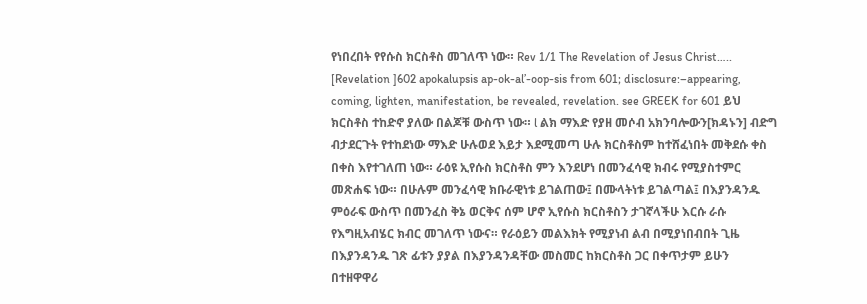የነበረበት የየሱስ ክርስቶስ መገለጥ ነው። Rev 1/1 The Revelation of Jesus Christ….. [Revelation ]602 apokalupsis ap-ok-al’-oop-sis from 601; disclosure:–appearing, coming, lighten, manifestation, be revealed, revelation. see GREEK for 601 ይህ ክርስቶስ ተከድኖ ያለው በልጆቹ ውስጥ ነው። l ልክ ማእድ የያዘ መሶብ አክንባሎውን[ክዳኑን] ብድግ ብታደርጉት የተከደነው ማእድ ሁሉወደ እይታ እደሚመጣ ሁሉ ክርስቶስም ከተሸፈነበት መቅደሱ ቀስ በቀስ እየተገለጠ ነው። ራዕዩ ኢየሱስ ክርስቶስ ምን እንደሆነ በመንፈሳዊ ክብሩ የሚያስተምር መጽሐፍ ነው። በሁሉም መንፈሳዊ ክቡራዊነቱ ይገልጠው፤ በሙላትነቱ ይገልጣል፤ በእያንዳንዱ ምዕራፍ ውስጥ በመንፈስ ቅኔ ወርቅና ሰም ሆኖ ኢየሱስ ክርስቶስን ታገኛላችሁ እርሱ ራሱ የእግዚአብሄር ክብር መገለጥ ነውና። የራዕይን መልእክት የሚያነብ ልብ በሚያነበብበት ጊዜ በእያንዳንዱ ገጽ ፊቱን ያያል በእያንዳንዳቸው መስመር ከክርስቶስ ጋር በቀጥታም ይሁን በተዘዋዋሪ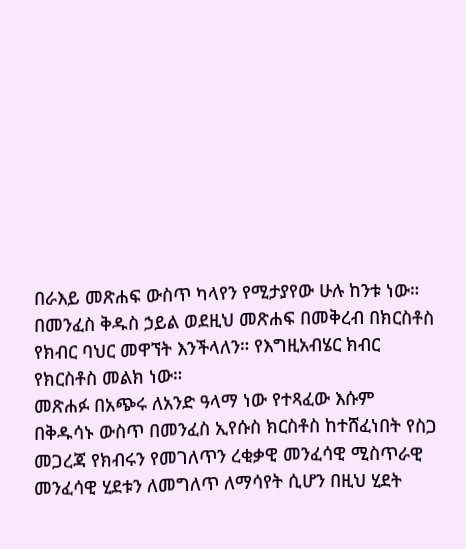በራእይ መጽሐፍ ውስጥ ካላየን የሚታያየው ሁሉ ከንቱ ነው። በመንፈስ ቅዱስ ኃይል ወደዚህ መጽሐፍ በመቅረብ በክርስቶስ የክብር ባህር መዋኘት እንችላለን። የእግዚአብሄር ክብር የክርስቶስ መልክ ነው።
መጽሐፉ በአጭሩ ለአንድ ዓላማ ነው የተጻፈው እሱም በቅዱሳኑ ውስጥ በመንፈስ ኢየሱስ ክርስቶስ ከተሸፈነበት የስጋ መጋረጃ የክብሩን የመገለጥን ረቂቃዊ መንፈሳዊ ሚስጥራዊ መንፈሳዊ ሂደቱን ለመግለጥ ለማሳየት ሲሆን በዚህ ሂደት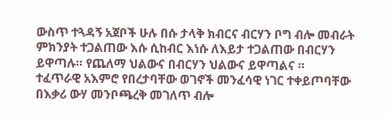ውስጥ ተጓዳኝ አጀቦች ሁሉ በሱ ታላቅ ክብርና ብርሃን ቦግ ብሎ መብራት ምክንያት ተጋልጠው እሱ ሲከብር እነሱ ለእይታ ተጋልጠው በብርሃን ይዋጣሉ። የጨለማ ህልውና በብርሃን ህልውና ይዋጣልና ።
ተፈጥራዊ አእምሮ የበረታባቸው ወገኖች መንፈሳዊ ነገር ተቀይጦባቸው በእቃሪ ውሃ መንቦጫረቅ መገለጥ ብሎ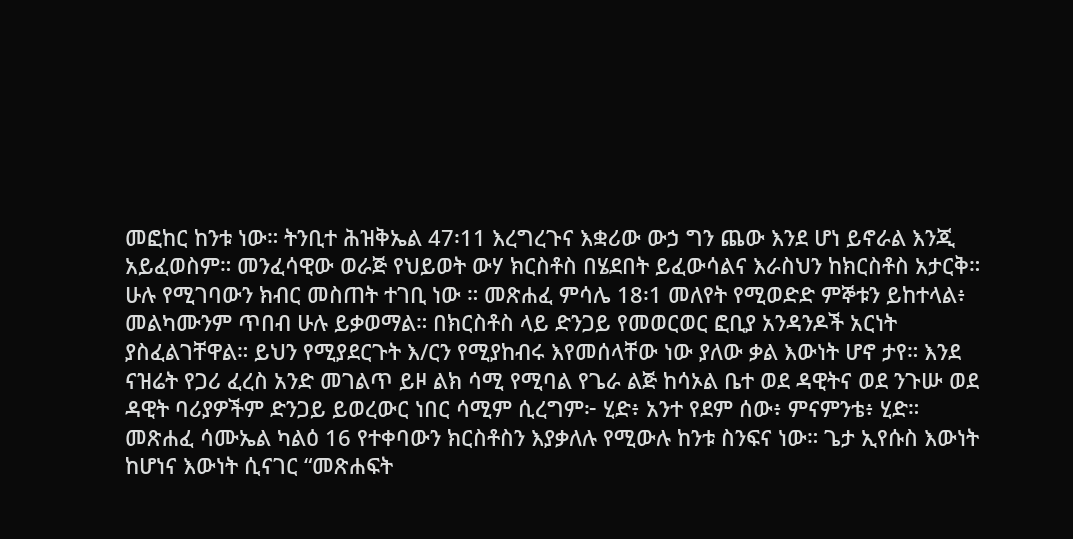መፎከር ከንቱ ነው። ትንቢተ ሕዝቅኤል 47፡11 እረግረጉና እቋሪው ውኃ ግን ጨው እንደ ሆነ ይኖራል እንጂ አይፈወስም። መንፈሳዊው ወራጅ የህይወት ውሃ ክርስቶስ በሄደበት ይፈውሳልና እራስህን ከክርስቶስ አታርቅ። ሁሉ የሚገባውን ክብር መስጠት ተገቢ ነው ። መጽሐፈ ምሳሌ 18፡1 መለየት የሚወድድ ምኞቱን ይከተላል፥ መልካሙንም ጥበብ ሁሉ ይቃወማል። በክርስቶስ ላይ ድንጋይ የመወርወር ፎቢያ አንዳንዶች አርነት ያስፈልገቸዋል። ይህን የሚያደርጉት እ/ርን የሚያከብሩ እየመሰላቸው ነው ያለው ቃል እውነት ሆኖ ታየ። እንደ ናዝሬት የጋሪ ፈረስ አንድ መገልጥ ይዞ ልክ ሳሚ የሚባል የጌራ ልጅ ከሳኦል ቤተ ወደ ዳዊትና ወደ ንጉሡ ወደ ዳዊት ባሪያዎችም ድንጋይ ይወረውር ነበር ሳሚም ሲረግም፦ ሂድ፥ አንተ የደም ሰው፥ ምናምንቴ፥ ሂድ። መጽሐፈ ሳሙኤል ካልዕ 16 የተቀባውን ክርስቶስን እያቃለሉ የሚውሉ ከንቱ ስንፍና ነው። ጌታ ኢየሱስ እውነት ከሆነና እውነት ሲናገር “መጽሐፍት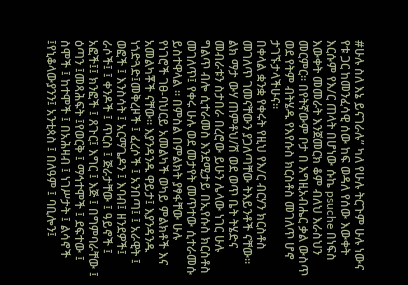#ሁሉ ስለ እኔ ይናገራሉ” ካለ የሁሉ ትርጉም ሁሉ ነውና የቱ ጋር ከመንፈሳዊ ሰው ከፍ ወዳለ የሰው እውቀት እርሱም የእ/ር ጠላት በሆነው ሱኬ psuche በነፍስ እውቀት መመራት እንጀመርክ ቆም ብለህ እራስህን መርምር። በየትኛውም ቦታ በ እግዚአብሔር ቃል ውስጥ ወደ የትም ብትሄዱ የእየሱስ ክርስቶስ መገለጥ ሆኖ ታገኙታላችሁና።
በቀላል ቋንቋ የቀሩት የዚህ የእ/ር ብርሃን ክርስቶስ መገለጥ ገመናቸውን ያጋለጣቸው ትእይንቶች ናቸው። ልክ ማታ ውሃ ጠምቶህ/ሽ ወደ ወጥ ቤት ትሄድና መብራቱን ስታበራ በረሮው ይሁን ሌላው ነገር ሁሉ ግልጥ ብሎ ሲተራመስ እንደሚታይ በኢየሱስ ክርስቶስ መገለጥ፤ የቀሩ ሁሉ ወደ መታየት መጥተው ሲተራመሱ ይስተዋላል ። በምስል በምልክት ያፃፋቸው ሁሉ የነገሮች ገፀ-ባህርይ አመልካች ወካይ ምልክቶች እና አመልካቾች ናቸው። እያንዳንዱ ዋይታ፤ እያንዳንዱ ነጎድጓድ፤መቅረዞች ፤ ፈረሶች ፤ አንበጣ፤ ፤ አራዊት ፤ ወፎች ፤ እንስሳት ፤ አርማጌዶን ፤ እባብ፤ ዘንደዎች፤ ራሶች፤ ፤ ቀንዶች ፤ ጥርስ ፤ ጅራታቸው ፤ ዓይኖች ፤ አፎች፤፤ ክንፎች ፤ ጸጉር፤ እግር ፤ እጅ ፤ በግምባራቸው ፤ ዕጣን ፤መጻሕፍት ፤የወርቅ ፤ ማኅተሞች ፤ ደፍተው ፤ ስሞች ፤ ከተሞች ፤ በአሕዛብ ፤ ነገሥታት ፤ ልሳኖች ፤የኒቆላውያንን፤ አንቲጳስ ፤ በለዓም ፤ ባቢሎን፤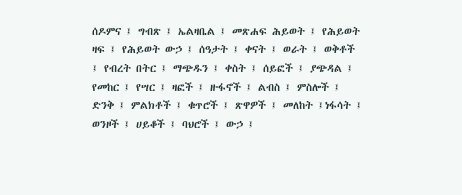ሰዶምና ፤ ግብጽ ፤ ኤልዛቤል ፤ መጽሐፍ ሕይወት ፤ የሕይወት ዛፍ ፤ የሕይወት ውኃ ፤ ሰዓታት ፤ ቀናት ፤ ወራት ፤ ወቅቶች ፤ የብረት በትር ፤ ማጭዱን ፤ ቀስት ፤ ሰይፎች ፤ ያጭዳል ፤ የመከር ፤ የሣር ፤ ዛፎች ፤ ዙፋኖች ፤ ልብስ ፤ ምስሎች ፤ ድንቅ ፤ ምልክቶች ፤ ቁጥሮች ፤ ጽዋዎች ፤ መለከት ፤ነፋሳት ፤ ወንዞች ፤ ሀይቆች ፤ ባህሮች ፤ ውኃ ፤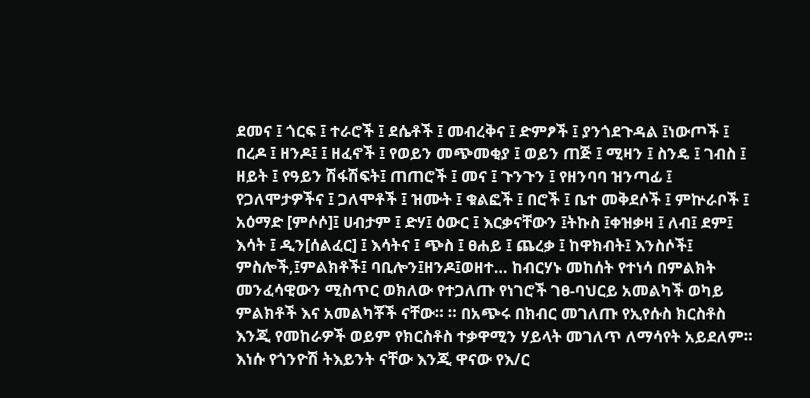ደመና ፤ ጎርፍ ፤ ተራሮች ፤ ደሴቶች ፤ መብረቅና ፤ ድምፆች ፤ ያንጎደጉዳል ፤ነውጦች ፤ በረዶ ፤ ዘንዶ፤ ፤ ዘፈኖች ፤ የወይን መጭመቂያ ፤ ወይን ጠጅ ፤ ሚዛን ፤ ስንዴ ፤ ገብስ ፤ ዘይት ፤ የዓይን ሽፋሽፍት፤ ጠጠሮች ፤ መና ፤ ጉንጉን ፤ የዘንባባ ዝንጣፊ ፤ የጋለሞታዎችና ፤ ጋለሞቶች ፤ ዝሙት ፤ ቁልፎች ፤ በሮች ፤ ቤተ መቅደሶች ፤ ምኵራቦች ፤ አዕማድ [ምሶሶ]፤ ሀብታም ፤ ድሃ፤ ዕውር ፤ እርቃናቸውን ፤ትኩስ ፤ቀዝቃዛ ፤ ለብ፤ ደም፤ እሳት ፤ ዲን[ሰልፈር] ፤ እሳትና ፤ ጭስ ፤ ፀሐይ ፤ ጨረቃ ፤ ከዋክብት፤ እንስሶች፤ ምስሎች,፤ምልክቶች፤ ባቢሎን፤ዘንዶ፤ወዘተ… ከብርሃኑ መከሰት የተነሳ በምልክት መንፈሳዊውን ሚስጥር ወክለው የተጋለጡ የነገሮች ገፀ-ባህርይ አመልካች ወካይ ምልክቶች እና አመልካቾች ናቸው። ። በአጭሩ በክብር መገለጡ የኢየሱስ ክርስቶስ እንጂ የመከራዎች ወይም የክርስቶስ ተቃዋሚን ሃይላት መገለጥ ለማሳየት አይደለም። እነሱ የጎንዮሽ ትእይንት ናቸው እንጂ ዋናው የእ/ር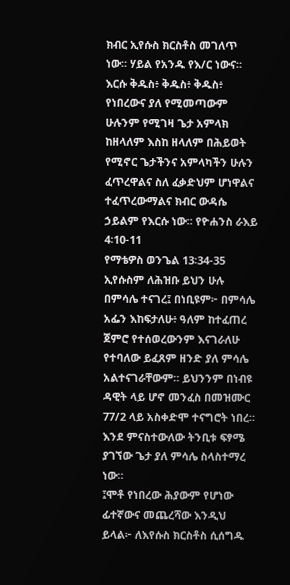ክብር ኢየሱስ ክርስቶስ መገለጥ ነው። ሃይል የአንዱ የእ/ር ነውና። እርሱ ቅዱስ፥ ቅዱስ፥ ቅዱስ፥ የነበረውና ያለ የሚመጣውም ሁሉንም የሚገዛ ጌታ አምላክ ከዘላለም እስከ ዘላለም በሕይወት የሚኖር ጌታችንና አምላካችን ሁሉን ፈጥረዋልና ስለ ፈቃድህም ሆነዋልና ተፈጥረውማልና ክብር ውዳሴ ኃይልም የእርሱ ነው። የዮሐንስ ራእይ 4፡10-11
የማቴዎስ ወንጌል 13፡34-35 ኢየሱስም ለሕዝቡ ይህን ሁሉ በምሳሌ ተናገረ፤ በነቢዩም፦ በምሳሌ አፌን እከፍታለሁ፥ ዓለም ከተፈጠረ ጀምሮ የተሰወረውንም እናገራለሁ የተባለው ይፈጸም ዘንድ ያለ ምሳሌ አልተናገራቸውም። ይህንንም በነብዩ ዳዊት ላይ ሆኖ መንፈስ በመዝሙር 77/2 ላይ አስቀድሞ ተናግሮት ነበረ። እንደ ምናስተውለው ትንቢቱ ፍፃሜ ያገኘው ጌታ ያለ ምሳሌ ስላስተማረ ነው።
፤ሞቶ የነበረው ሕያውም የሆነው ፊተኛውና መጨረሻው እንዲህ ይላል፦ ለእየሱስ ክርስቶስ ሲሰግዱ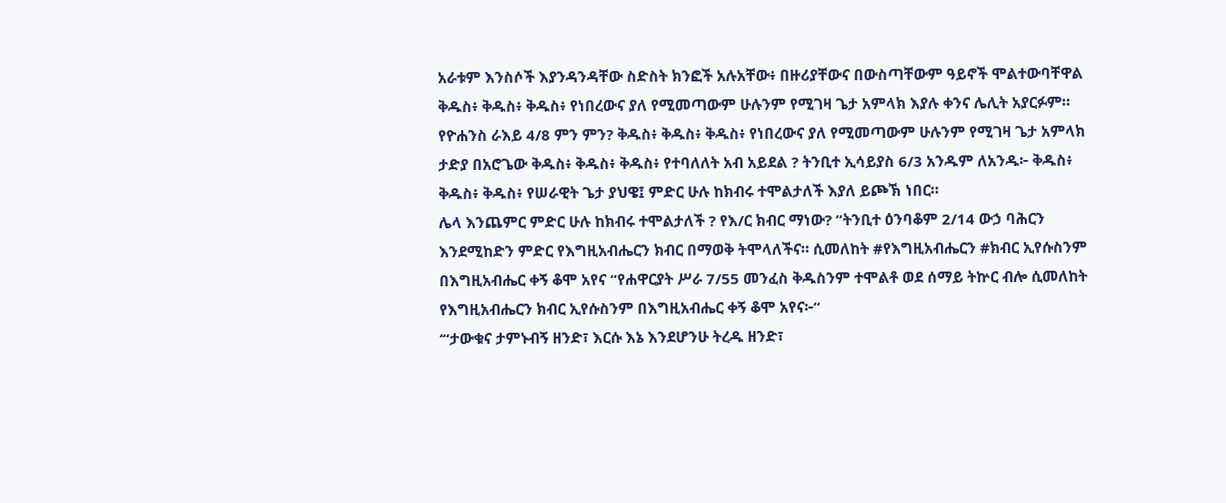አራቱም እንስሶች እያንዳንዳቸው ስድስት ክንፎች አሉአቸው፥ በዙሪያቸውና በውስጣቸውም ዓይኖች ሞልተውባቸዋል ቅዱስ፥ ቅዱስ፥ ቅዱስ፥ የነበረውና ያለ የሚመጣውም ሁሉንም የሚገዛ ጌታ አምላክ እያሉ ቀንና ሌሊት አያርፉም። የዮሐንስ ራእይ 4/8 ምን ምን? ቅዱስ፥ ቅዱስ፥ ቅዱስ፥ የነበረውና ያለ የሚመጣውም ሁሉንም የሚገዛ ጌታ አምላክ ታድያ በአሮጌው ቅዱስ፥ ቅዱስ፥ ቅዱስ፥ የተባለለት አብ አይደል ? ትንቢተ ኢሳይያስ 6/3 አንዱም ለአንዱ፦ ቅዱስ፥ ቅዱስ፥ ቅዱስ፥ የሠራዊት ጌታ ያህዌ፤ ምድር ሁሉ ከክብሩ ተሞልታለች እያለ ይጮኽ ነበር።
ሌላ እንጨምር ምድር ሁሉ ከክብሩ ተሞልታለች ? የእ/ር ክብር ማነው? ”ትንቢተ ዕንባቆም 2/14 ውኃ ባሕርን እንደሚከድን ምድር የእግዚአብሔርን ክብር በማወቅ ትሞላለችና። ሲመለከት #የእግዚአብሔርን #ክብር ኢየሱስንም በእግዚአብሔር ቀኝ ቆሞ አየና “የሐዋርያት ሥራ 7/55 መንፈስ ቅዱስንም ተሞልቶ ወደ ሰማይ ትኵር ብሎ ሲመለከት የእግዚአብሔርን ክብር ኢየሱስንም በእግዚአብሔር ቀኝ ቆሞ አየና፦“
‘“ታውቁና ታምኑብኝ ዘንድ፣ እርሱ እኔ እንደሆንሁ ትረዱ ዘንድ፣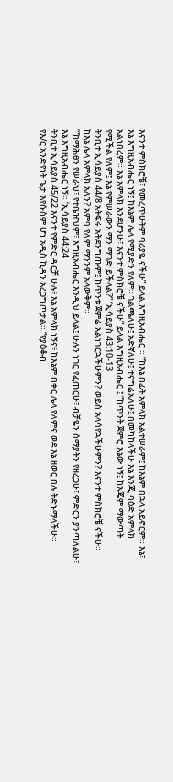እናንተ ምስክሮቼ፣ የመረጥሁትም ባሪያዬ ናችሁ” ይላል እግዚአብሔር ። “ከእኔ በፊት አምላክ አልተሠራም፤ ከእኔም በኋላ አይኖርም። እኔ፣ እኔ እግዚአብሔር ነኝ፤ ከእኔም ሌላ የሚያድን የለም። ገልጫለሁ፤ አድኛለሁ፤ ተናግሬአለሁ፤ በመካከላችሁ እኔ እንጂ ባዕድ አምላክ አልነበረም። እኔ አምላክ እንደሆንሁ፣ እናንተ ምስክሮቼ ናችሁ” ይላል እግዚአብሔር ፤ “ከጥንት ጀምሮ እኔው ነኝ፤ ከእጄም ማውጣት የሚችል የለም፤ እኔ የምሠራውን ማን ማገድ ይችላል?” ‘ኢሳይያስ 43:10-13
ትንቢተ ኢሳይያስ 44/8 አትፍሩ አትደንግጡም፤ ከጥንቱ ጀምሬ አልነገርኋችሁምን? ወይስ አላሳየኋችሁምን? እናንተ ምስክሮቼ ናችሁ። ከእኔ ሌላ አምላክ አለን? አምባ የለም ማንንም አላውቅም።
‘“ከማሕፀን የሠራህ፣ የተቤዠህም፣ እግዚአብሔር እንዲህ ይላል፤ ሁሉን ነገር የፈጠርሁ፣ ብቻዬን ሰማያትን የዘረጋሁ፣ ምድርን ያንጣለልሁ፣ እኔ እግዚአብሔር ነኝ። ‘ኢሳይያስ 44:24
ትንቢተ ኢሳይያስ 45/22 እናንተ የምድር ዳርቻ ሁሉ፥ እኔ አምላክ ነኝና፥ ከእኔም በቀር ሌላ የለምና ወደ እኔ ዘወር በሉ ትድኑማላችሁ።
የእ/ር አንድየነት ጌታ እየሱስም ሆነ አዲስ ኪዳን አረጋግጦታል። “የያዕቆብ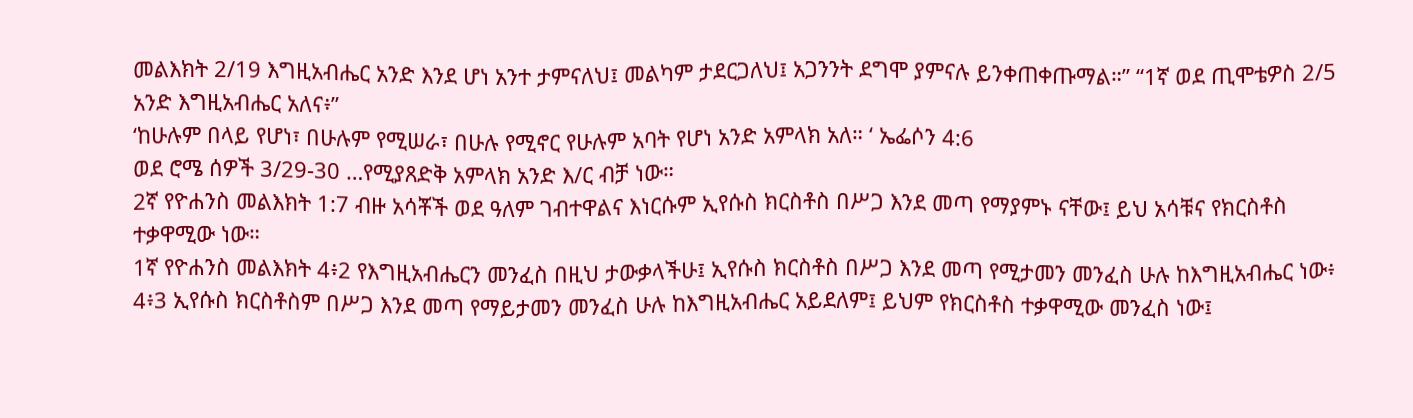መልእክት 2/19 እግዚአብሔር አንድ እንደ ሆነ አንተ ታምናለህ፤ መልካም ታደርጋለህ፤ አጋንንት ደግሞ ያምናሉ ይንቀጠቀጡማል።” “1ኛ ወደ ጢሞቴዎስ 2/5 አንድ እግዚአብሔር አለና፥”
‘ከሁሉም በላይ የሆነ፣ በሁሉም የሚሠራ፣ በሁሉ የሚኖር የሁሉም አባት የሆነ አንድ አምላክ አለ። ‘ ኤፌሶን 4:6
ወደ ሮሜ ሰዎች 3/29-30 …የሚያጸድቅ አምላክ አንድ እ/ር ብቻ ነው።
2ኛ የዮሐንስ መልእክት 1:7 ብዙ አሳቾች ወደ ዓለም ገብተዋልና እነርሱም ኢየሱስ ክርስቶስ በሥጋ እንደ መጣ የማያምኑ ናቸው፤ ይህ አሳቹና የክርስቶስ ተቃዋሚው ነው።
1ኛ የዮሐንስ መልእክት 4፥2 የእግዚአብሔርን መንፈስ በዚህ ታውቃላችሁ፤ ኢየሱስ ክርስቶስ በሥጋ እንደ መጣ የሚታመን መንፈስ ሁሉ ከእግዚአብሔር ነው፥
4፥3 ኢየሱስ ክርስቶስም በሥጋ እንደ መጣ የማይታመን መንፈስ ሁሉ ከእግዚአብሔር አይደለም፤ ይህም የክርስቶስ ተቃዋሚው መንፈስ ነው፤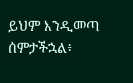ይህም እንዲመጣ ሰምታችኋል፥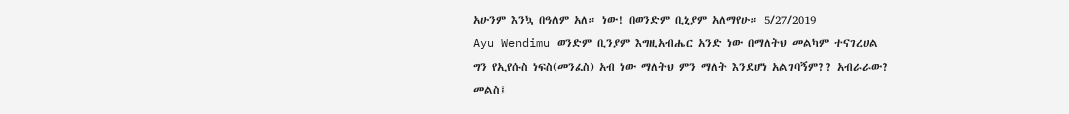አሁንም እንኳ በዓለም አለ። ነው! በወንድም ቢኒያም አለማየሁ። 5/27/2019
Ayu Wendimu ወንድም ቢንያም እግዚአብሔር አንድ ነው በማለትህ መልካም ተናገረሀል
ግን የኢየሱስ ነፍስ(መንፈስ) አብ ነው ማለትህ ምን ማለት እንደሆነ አልገባኝም?? አብራራው?
መልስ፤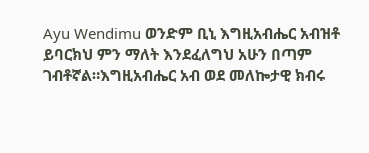Ayu Wendimu ወንድም ቢኒ እግዚአብሔር አብዝቶ ይባርክህ ምን ማለት እንደፈለግህ አሁን በጣም ገብቶኛል።እግዚአብሔር አብ ወደ መለኰታዊ ክብሩ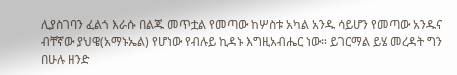ሊያስገባን ፈልጎ እራሱ በልጁ መጥቷል የመጣው ከሦስቱ አካል አንዱ ሳይሆን የመጣው አንዱና ብቸኛው ያህዌ(አማኑኤል) የሆነው የብሉይ ኪዳኑ እግዚአብሔር ነው። ይገርማል ይሄ መረዳት ግን በሁሉ ዘንድ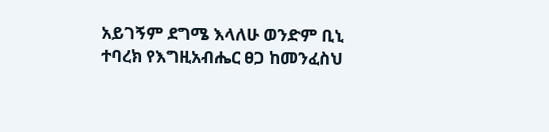አይገኝም ደግሜ እላለሁ ወንድም ቢኒ ተባረክ የእግዚአብሔር ፀጋ ከመንፈስህ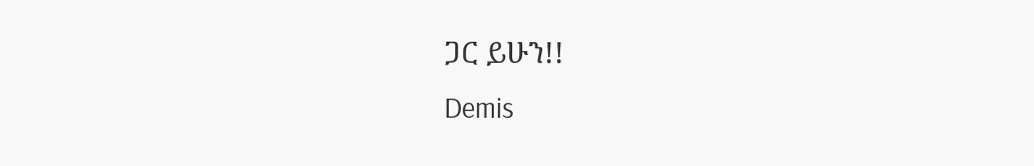ጋር ይሁን!!
Demis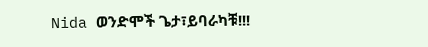Nida ወንድሞች ጌታ፣ይባራካቹ!!!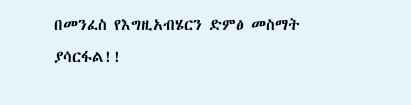በመንፈስ የእግዚአብሄርን ድምፅ መስማት ያሳርፋል!!